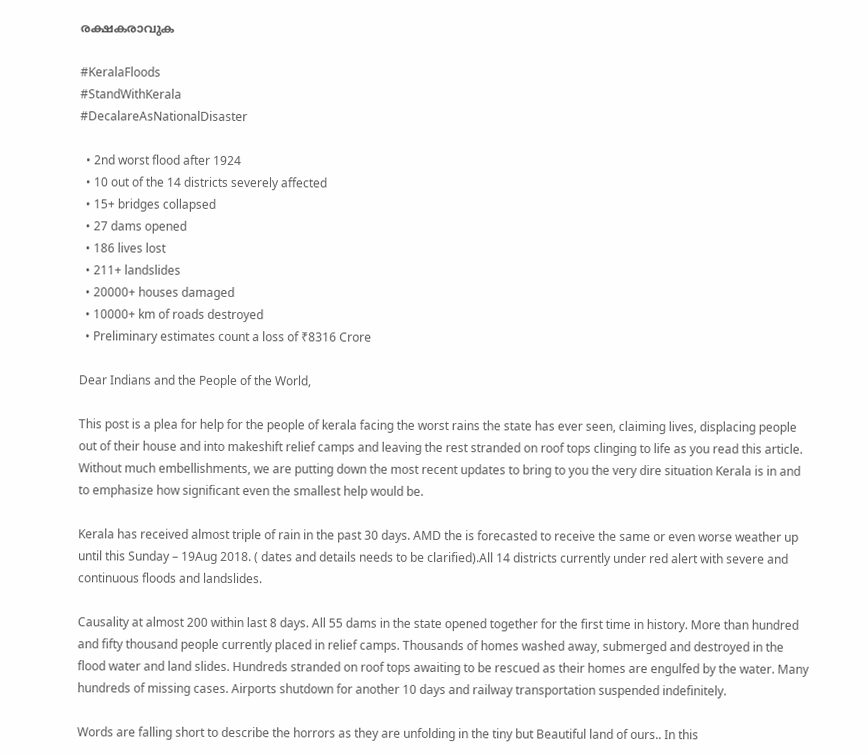രക്ഷകരാവുക

#KeralaFloods
#StandWithKerala
#DecalareAsNationalDisaster

  • 2nd worst flood after 1924
  • 10 out of the 14 districts severely affected
  • 15+ bridges collapsed
  • 27 dams opened
  • 186 lives lost
  • 211+ landslides
  • 20000+ houses damaged
  • 10000+ km of roads destroyed
  • Preliminary estimates count a loss of ₹8316 Crore

Dear Indians and the People of the World,

This post is a plea for help for the people of kerala facing the worst rains the state has ever seen, claiming lives, displacing people out of their house and into makeshift relief camps and leaving the rest stranded on roof tops clinging to life as you read this article. Without much embellishments, we are putting down the most recent updates to bring to you the very dire situation Kerala is in and to emphasize how significant even the smallest help would be.

Kerala has received almost triple of rain in the past 30 days. AMD the is forecasted to receive the same or even worse weather up until this Sunday – 19Aug 2018. ( dates and details needs to be clarified).All 14 districts currently under red alert with severe and continuous floods and landslides.

Causality at almost 200 within last 8 days. All 55 dams in the state opened together for the first time in history. More than hundred and fifty thousand people currently placed in relief camps. Thousands of homes washed away, submerged and destroyed in the flood water and land slides. Hundreds stranded on roof tops awaiting to be rescued as their homes are engulfed by the water. Many hundreds of missing cases. Airports shutdown for another 10 days and railway transportation suspended indefinitely.

Words are falling short to describe the horrors as they are unfolding in the tiny but Beautiful land of ours.. In this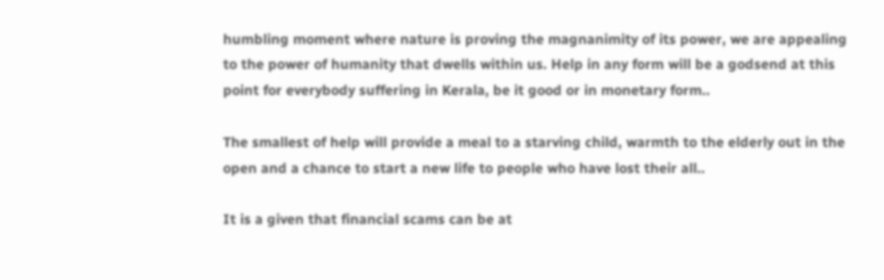humbling moment where nature is proving the magnanimity of its power, we are appealing to the power of humanity that dwells within us. Help in any form will be a godsend at this point for everybody suffering in Kerala, be it good or in monetary form..

The smallest of help will provide a meal to a starving child, warmth to the elderly out in the open and a chance to start a new life to people who have lost their all..

It is a given that financial scams can be at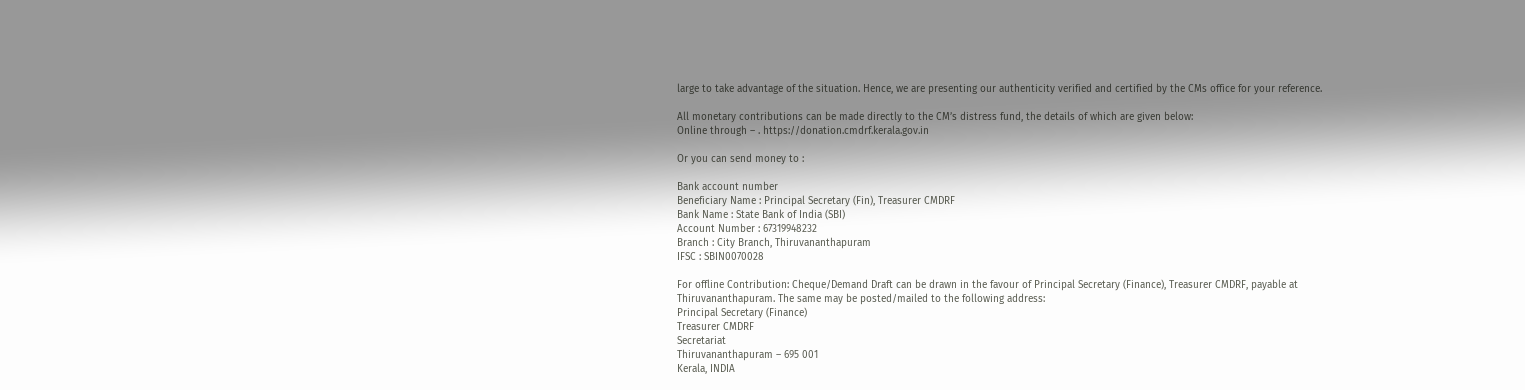large to take advantage of the situation. Hence, we are presenting our authenticity verified and certified by the CMs office for your reference.

All monetary contributions can be made directly to the CM’s distress fund, the details of which are given below:
Online through – . https://donation.cmdrf.kerala.gov.in

Or you can send money to :

Bank account number
Beneficiary Name : Principal Secretary (Fin), Treasurer CMDRF
Bank Name : State Bank of India (SBI)
Account Number : 67319948232
Branch : City Branch, Thiruvananthapuram
IFSC : SBIN0070028

For offline Contribution: Cheque/Demand Draft can be drawn in the favour of Principal Secretary (Finance), Treasurer CMDRF, payable at Thiruvananthapuram. The same may be posted/mailed to the following address:
Principal Secretary (Finance)
Treasurer CMDRF
Secretariat
Thiruvananthapuram – 695 001
Kerala, INDIA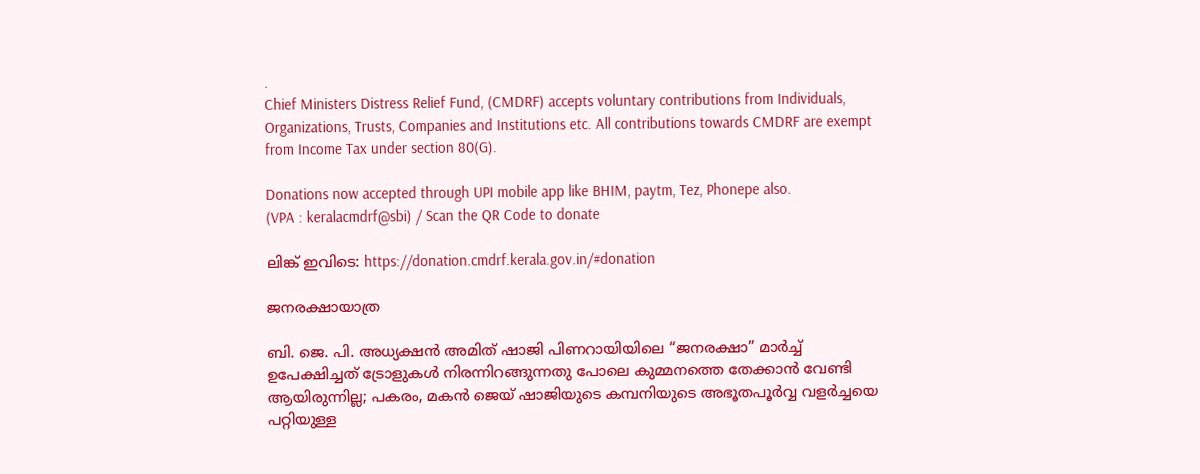.
Chief Ministers Distress Relief Fund, (CMDRF) accepts voluntary contributions from Individuals, Organizations, Trusts, Companies and Institutions etc. All contributions towards CMDRF are exempt from Income Tax under section 80(G).

Donations now accepted through UPI mobile app like BHIM, paytm, Tez, Phonepe also.
(VPA : keralacmdrf@sbi) / Scan the QR Code to donate

ലിങ്ക് ഇവിടെ: https://donation.cmdrf.kerala.gov.in/#donation

ജനരക്ഷായാത്ര

ബി. ജെ. പി. അധ്യക്ഷൻ അമിത് ഷാജി പിണറായിയിലെ “ജനരക്ഷാ” മാർച്ച് ഉപേക്ഷിച്ചത് ട്രോളുകൾ നിരന്നിറങ്ങുന്നതു പോലെ കുമ്മനത്തെ തേക്കാൻ വേണ്ടി ആയിരുന്നില്ല; പകരം, മകൻ ജെയ് ഷാജിയുടെ കമ്പനിയുടെ അഭൂതപൂർവ്വ വളർച്ചയെ പറ്റിയുള്ള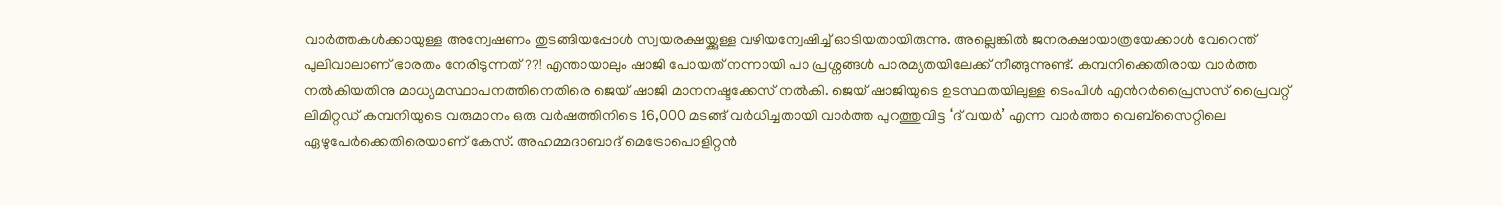വാർത്തകൾക്കായുള്ള അന്വേഷണം തുടങ്ങിയപ്പോൾ സ്വയരക്ഷയ്ക്കുള്ള വഴിയന്വേഷിച്ച് ഓടിയതായിരുന്നു. അല്ലെങ്കിൽ ജനരക്ഷായാത്രയേക്കാൾ വേറെന്ത് പുലിവാലാണ് ഭാരതം നേരിടുന്നത്??! എന്തായാലും ഷാജി പോയത് നന്നായി പാ പ്രശ്നങ്ങൾ പാരമ്യതയിലേക്ക് നീങ്ങുന്നുണ്ട്. കമ്പനിക്കെതിരായ വാർത്ത നൽകിയതിനു മാധ്യമസ്ഥാപനത്തിനെതിരെ ജെയ് ഷാജി മാനനഷ്ടക്കേസ് നല്‍കി. ജെയ് ഷാജിയുടെ ഉടസ്ഥതയിലുള്ള ടെംപിള്‍ എന്‍റര്‍പ്രൈസസ് പ്രൈവറ്റ് ലിമിറ്റഡ് കമ്പനിയുടെ വരുമാനം ഒരു വര്‍ഷത്തിനിടെ 16,000 മടങ്ങ് വര്‍ധിച്ചതായി വാർത്ത പുറത്തുവിട്ട ‘ദ് വയർ’ എന്ന വാർത്താ വെബ്‌സൈറ്റിലെ ഏഴുപേർക്കെതിരെയാണ് കേസ്. അഹമ്മദാബാദ് മെട്രോപൊളിറ്റന്‍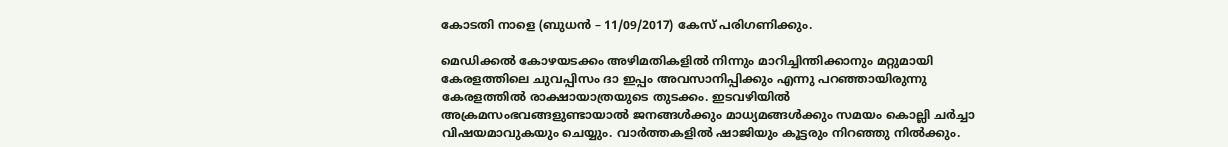കോടതി നാളെ (ബുധൻ – 11/09/2017) കേസ് പരിഗണിക്കും.

മെഡിക്കൽ കോഴയടക്കം അഴിമതികളിൽ നിന്നും മാറിച്ചിന്തിക്കാനും മറ്റുമായി കേരളത്തിലെ ചുവപ്പിസം ദാ ഇപ്പം അവസാനിപ്പിക്കും എന്നു പറഞ്ഞായിരുന്നു കേരളത്തിൽ രാക്ഷായാത്രയുടെ തുടക്കം. ഇടവഴിയിൽ അക്രമസംഭവങ്ങളുണ്ടായാൽ ജനങ്ങൾക്കും മാധ്യമങ്ങൾക്കും സമയം കൊല്ലി ചർച്ചാ വിഷയമാവുകയും ചെയ്യും. വാർത്തകളിൽ ഷാജിയും കൂട്ടരും നിറഞ്ഞു നിൽക്കും.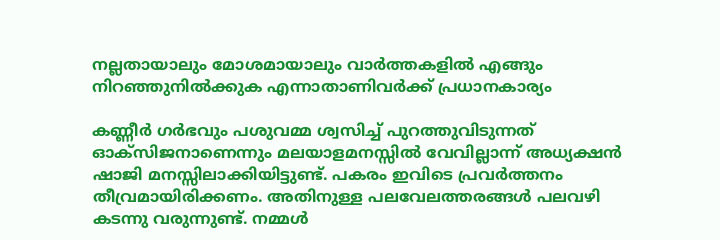നല്ലതായാലും മോശമായാലും വാർത്തകളിൽ എങ്ങും നിറഞ്ഞുനിൽക്കുക എന്നാതാണിവർക്ക് പ്രധാനകാര്യം

കണ്ണീർ ഗർഭവും പശുവമ്മ ശ്വസിച്ച് പുറത്തുവിടുന്നത് ഓക്സിജനാണെന്നും മലയാളമനസ്സിൽ വേവില്ലാന്ന് അധ്യക്ഷൻ ഷാജി മനസ്സിലാക്കിയിട്ടുണ്ട്. പകരം ഇവിടെ പ്രവർത്തനം തീവ്രമായിരിക്കണം. അതിനുള്ള പലവേലത്തരങ്ങൾ പലവഴി കടന്നു വരുന്നുണ്ട്. നമ്മൾ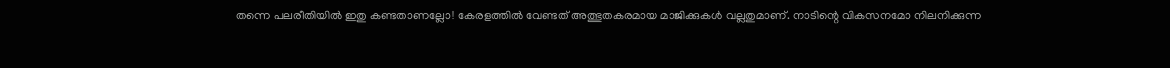തന്നെ പലരീതിയിൽ ഇതു കണ്ടതാണല്ലോ! കേരളത്തിൽ വേണ്ടത് അത്ഭുതകരമായ മാജിക്കുകൾ വല്ലതുമാണ്. നാടിന്റെ വികസനമോ നിലനിക്കുന്ന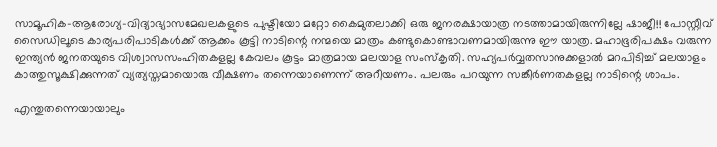സാമൂഹിക-ആരോഗ്യ-വിദ്യാഭ്യാസമേഖലകളുടെ പുഷ്ടിയോ മറ്റോ കൈമുതലാക്കി ഒരു ജനരക്ഷായാത്ര നടത്താമായിരുന്നില്ലേ ഷാജീ!! പോസ്റ്റീവ് സൈഡിലൂടെ കാര്യപരിപാടികൾക്ക് ആക്കം കൂട്ടി നാടിന്റെ നന്മയെ മാത്രം കണ്ടുകൊണ്ടാവണമായിരുന്നു ഈ യാത്ര. മഹാഭൂരിപക്ഷം വരുന്ന ഇന്ത്യൻ ജനതയുടെ വിശ്വാസസംഹിതകളല്ല കേവലം കൂട്ടം മാത്രമായ മലയാള സംസ്കൃതി. സഹ്യപർവ്വതസാനുക്കളാൽ മറപിടിച്ച് മലയാളം കാത്തുസൂക്ഷിക്കുന്നത് വ്യത്യസ്തമായൊരു വീക്ഷണം തന്നെയാണെന്ന് അറീയണം. പലരും പറയുന്ന സങ്കീർണതകളല്ല നാടിന്റെ ശാപം.

എന്തുതന്നെയായാലും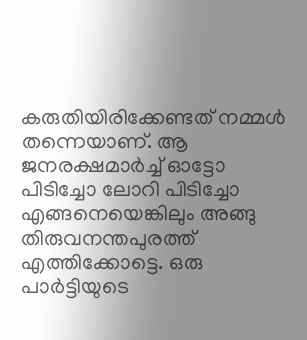കരുതിയിരിക്കേണ്ടത് നമ്മൾ തന്നെയാണ്. ആ ജനരക്ഷമാർച്ച് ഓട്ടോ പിടിച്ചോ ലോറി പിടിച്ചോ എങ്ങനെയെങ്കിലും അങ്ങു തിരുവനന്തപുരത്ത് എത്തിക്കോട്ടെ. ഒരു പാർട്ടിയുടെ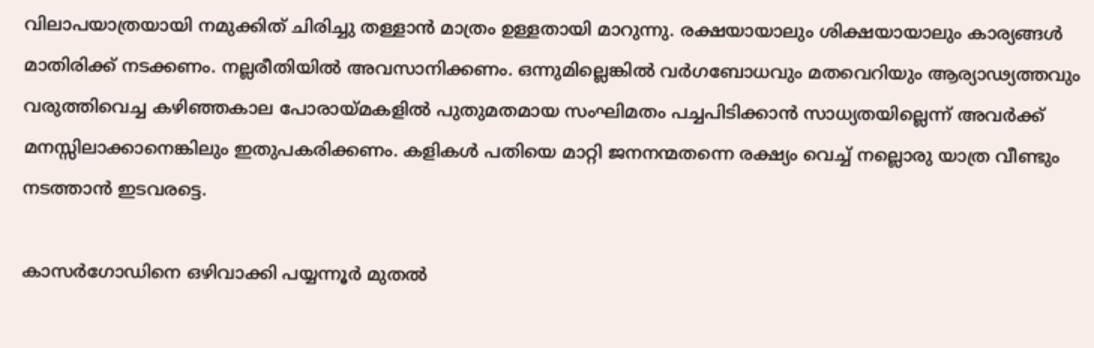വിലാപയാത്രയായി നമുക്കിത് ചിരിച്ചു തള്ളാൻ മാത്രം ഉള്ളതായി മാറുന്നു. രക്ഷയായാലും ശിക്ഷയായാലും കാര്യങ്ങൾ മാതിരിക്ക് നടക്കണം. നല്ലരീതിയിൽ അവസാനിക്കണം. ഒന്നുമില്ലെങ്കിൽ വർഗബോധവും മതവെറിയും ആര്യാഢ്യത്തവും വരുത്തിവെച്ച കഴിഞ്ഞകാല പോരായ്മകളിൽ പുതുമതമായ സംഘിമതം പച്ചപിടിക്കാൻ സാധ്യതയില്ലെന്ന് അവർക്ക് മനസ്സിലാക്കാനെങ്കിലും ഇതുപകരിക്കണം. കളികൾ പതിയെ മാറ്റി ജനനന്മതന്നെ രക്ഷ്യം വെച്ച് നല്ലൊരു യാത്ര വീണ്ടും നടത്താൻ ഇടവരട്ടെ.

കാസർഗോഡിനെ ഒഴിവാക്കി പയ്യന്നൂർ മുതൽ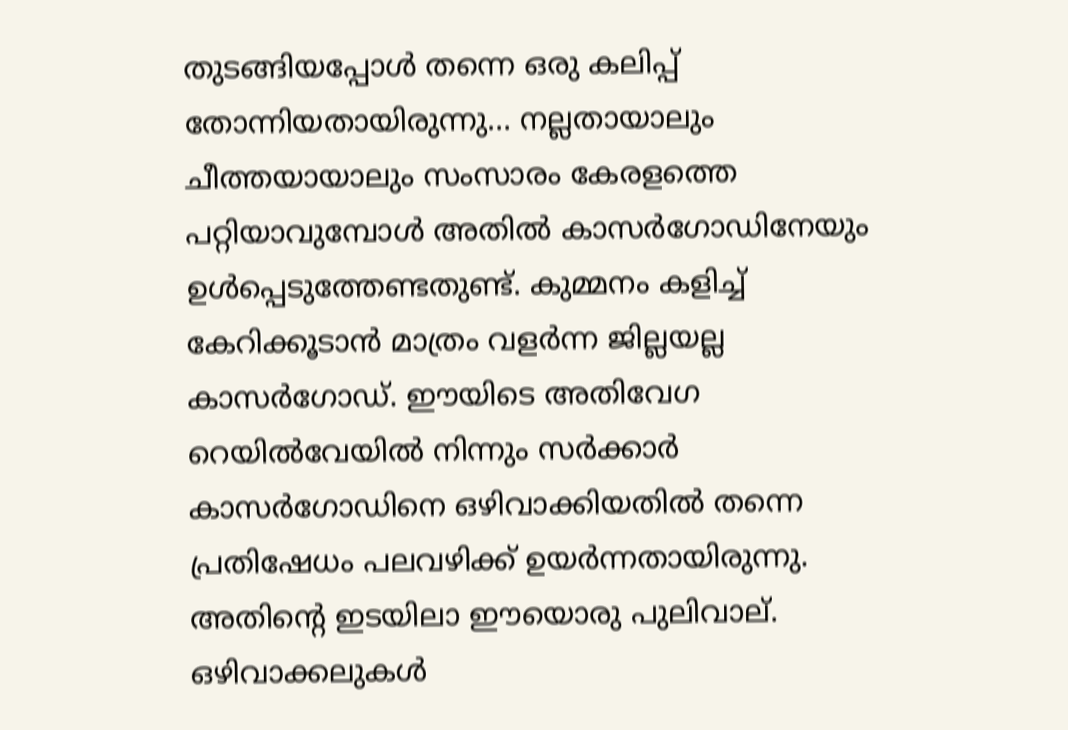തുടങ്ങിയപ്പോൾ തന്നെ ഒരു കലിപ്പ് തോന്നിയതായിരുന്നു… നല്ലതായാലും ചീത്തയായാലും സംസാരം കേരളത്തെ പറ്റിയാവുമ്പോൾ അതിൽ കാസർഗോഡിനേയും ഉൾപ്പെടുത്തേണ്ടതുണ്ട്. കുമ്മനം കളിച്ച് കേറിക്കൂടാൻ മാത്രം വളർന്ന ജില്ലയല്ല കാസർഗോഡ്. ഈയിടെ അതിവേഗ റെയിൽവേയിൽ നിന്നും സർക്കാർ കാസർഗോഡിനെ ഒഴിവാക്കിയതിൽ തന്നെ പ്രതിഷേധം പലവഴിക്ക് ഉയർന്നതായിരുന്നു. അതിന്റെ ഇടയിലാ ഈയൊരു പുലിവാല്. ഒഴിവാക്കലുകൾ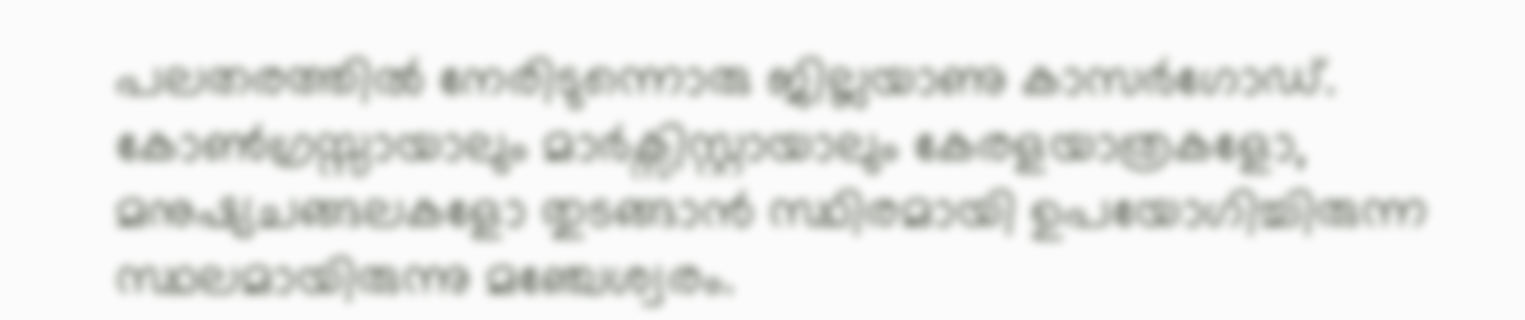പലതരത്തിൽ നേരിടുന്നൊരു ജില്ലയാണു കാസർഗോഡ്. കോൺഗ്രസ്സായാലും മാർക്സിസ്റ്റായാലും കേരളയാത്രകളോ, മനുഷ്യചങ്ങലകളോ തുടങ്ങാൻ സ്ഥിരമായി ഉപയോഗിച്ചിരുന്ന സ്ഥലമായിരുന്നു മഞ്ചേശ്വരം.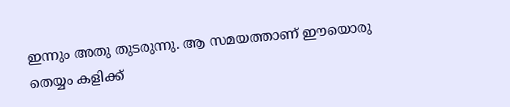ഇന്നും അതു തുടരുന്നു. ആ സമയത്താണ് ഈയൊരു തെയ്യം കളിക്ക്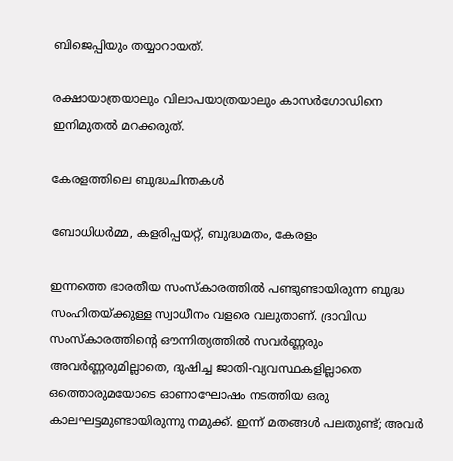ബിജെപ്പിയും തയ്യാറായത്.

രക്ഷായാത്രയാലും വിലാപയാത്രയാലും കാസർഗോഡിനെ ഇനിമുതൽ മറക്കരുത്.

കേരളത്തിലെ ബുദ്ധചിന്തകൾ

ബോധിധർമ്മ, കളരിപ്പയറ്റ്, ബുദ്ധമതം, കേരളം

ഇന്നത്തെ ഭാരതീയ സംസ്കാരത്തില്‍ പണ്ടുണ്ടായിരുന്ന ബുദ്ധ സംഹിതയ്ക്കുള്ള സ്വാധീനം വളരെ വലുതാണ്‌. ദ്രാവിഡ സംസ്‌കാരത്തിന്റെ ഔന്നിത്യത്തില്‍ സവര്‍ണ്ണരും അവര്‍ണ്ണരുമില്ലാതെ, ദുഷിച്ച ജാതി-വ്യവസ്ഥകളില്ലാതെ ഒത്തൊരുമയോടെ ഓണാഘോഷം നടത്തിയ ഒരു കാലഘട്ടമുണ്ടായിരുന്നു നമുക്ക്. ഇന്ന് മതങ്ങൾ പലതുണ്ട്; അവർ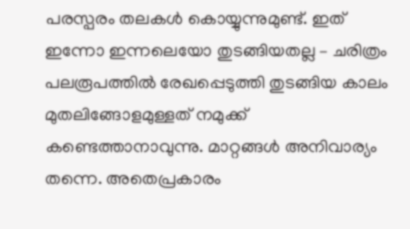പരസ്പരം തലകൾ കൊയ്യുന്നുമുണ്ട്. ഇത് ഇന്നോ ഇന്നലെയോ തുടങ്ങിയതല്ല – ചരിത്രം പലരൂപത്തിൽ രേഖപ്പെടുത്തി തുടങ്ങിയ കാലം മുതലിങ്ങോളമുള്ളത് നമുക്ക് കണ്ടെത്താനാവുന്നു. മാറ്റങ്ങൾ അനിവാര്യം തന്നെ. അതെപ്രകാരം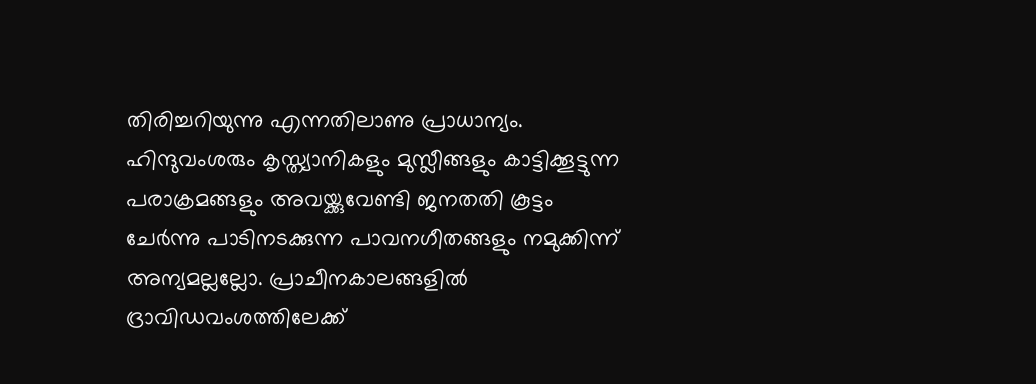തിരിച്ചറിയുന്നു എന്നതിലാണു പ്രാധാന്യം. ഹിന്ദുവംശരും കൃസ്ത്യാനികളും മുസ്ലീങ്ങളും കാട്ടിക്കൂട്ടുന്ന പരാക്രമങ്ങളും അവയ്ക്കുവേണ്ടി ജനതതി കൂട്ടം ചേർന്നു പാടിനടക്കുന്ന പാവനഗീതങ്ങളും നമുക്കിന്ന് അന്യമല്ലല്ലോ. പ്രാചീനകാലങ്ങളിൽ ദ്രാവിഡവംശത്തിലേക്ക്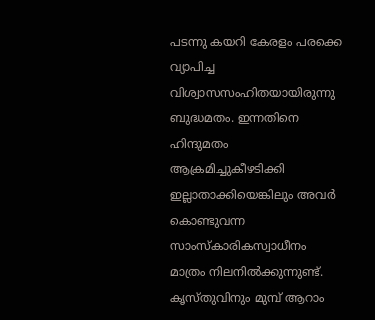പടന്നു കയറി കേരളം പരക്കെ വ്യാപിച്ച വിശ്വാസസംഹിതയായിരുന്നു ബുദ്ധമതം. ഇന്നതിനെ ഹിന്ദുമതം ആക്രമിച്ചുകീഴടിക്കി ഇല്ലാതാക്കിയെങ്കിലും അവർ കൊണ്ടുവന്ന സാംസ്കാരികസ്വാധീനം മാത്രം നിലനിൽക്കുന്നുണ്ട്. കൃസ്തുവിനും മുമ്പ് ആറാം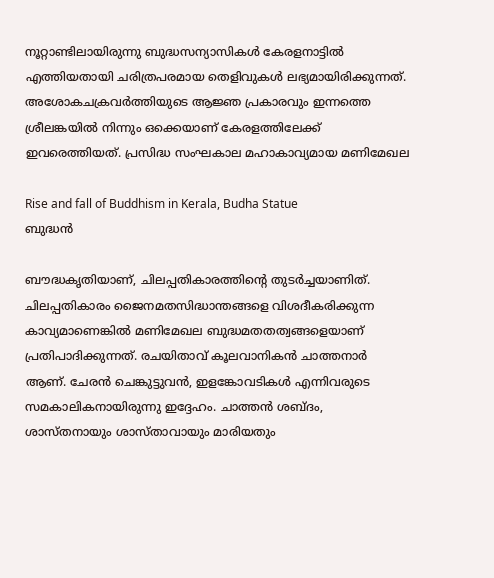നൂറ്റാണ്ടിലായിരുന്നു ബുദ്ധസന്യാസികൾ കേരളനാട്ടിൽ എത്തിയതായി ചരിത്രപരമായ തെളിവുകൾ ലഭ്യമായിരിക്കുന്നത്. അശോകചക്രവർത്തിയുടെ ആജ്ഞ പ്രകാരവും ഇന്നത്തെ ശ്രീലങ്കയിൽ നിന്നും ഒക്കെയാണ് കേരളത്തിലേക്ക് ഇവരെത്തിയത്. പ്രസിദ്ധ സംഘകാല മഹാകാവ്യമായ മണിമേഖല

Rise and fall of Buddhism in Kerala, Budha Statue
ബുദ്ധൻ

ബൗദ്ധകൃതിയാണ്, ചിലപ്പതികാരത്തിന്റെ തുടർച്ചയാണിത്. ചിലപ്പതികാരം ജൈനമതസിദ്ധാന്തങ്ങളെ വിശദീകരിക്കുന്ന കാവ്യമാണെങ്കിൽ മണിമേഖല ബുദ്ധമതതത്വങ്ങളെയാണ്‌ പ്രതിപാദിക്കുന്നത്. രചയിതാവ് കൂലവാനികൻ ചാത്തനാർ ആണ്. ചേരൻ ചെങ്കുട്ടുവൻ, ഇളങ്കോവടികൾ എന്നിവരുടെ സമകാലികനായിരുന്നു ഇദ്ദേഹം. ചാത്തൻ ശബ്ദം, ശാസ്തനായും ശാസ്താവായും മാരിയതും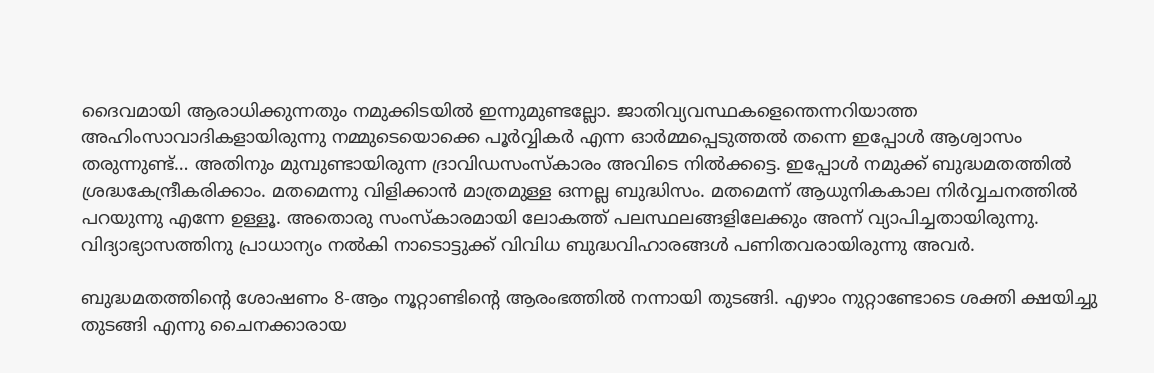ദൈവമായി ആരാധിക്കുന്നതും നമുക്കിടയിൽ ഇന്നുമുണ്ടല്ലോ. ജാതിവ്യവസ്ഥകളെന്തെന്നറിയാത്ത അഹിംസാവാദികളായിരുന്നു നമ്മുടെയൊക്കെ പൂർവ്വികർ എന്ന ഓർമ്മപ്പെടുത്തൽ തന്നെ ഇപ്പോൾ ആശ്വാസം തരുന്നുണ്ട്… അതിനും മുമ്പുണ്ടായിരുന്ന ദ്രാവിഡസംസ്കാരം അവിടെ നിൽക്കട്ടെ. ഇപ്പോൾ നമുക്ക് ബുദ്ധമതത്തിൽ ശ്രദ്ധകേന്ദ്രീകരിക്കാം. മതമെന്നു വിളിക്കാൻ മാത്രമുള്ള ഒന്നല്ല ബുദ്ധിസം. മതമെന്ന് ആധുനികകാല നിർവ്വചനത്തിൽ പറയുന്നു എന്നേ ഉള്ളൂ. അതൊരു സംസ്കാരമായി ലോകത്ത് പലസ്ഥലങ്ങളിലേക്കും അന്ന് വ്യാപിച്ചതായിരുന്നു. വിദ്യാഭ്യാസത്തിനു പ്രാധാന്യം നൽകി നാടൊട്ടുക്ക് വിവിധ ബുദ്ധവിഹാരങ്ങൾ പണിതവരായിരുന്നു അവർ.

ബുദ്ധമതത്തിന്റെ ശോഷണം 8-ആം നൂറ്റാണ്ടിന്റെ ആരംഭത്തിൽ നന്നായി തുടങ്ങി. എഴാം നുറ്റാണ്ടോടെ ശക്തി ക്ഷയിച്ചു തുടങ്ങി എന്നു ചൈനക്കാരായ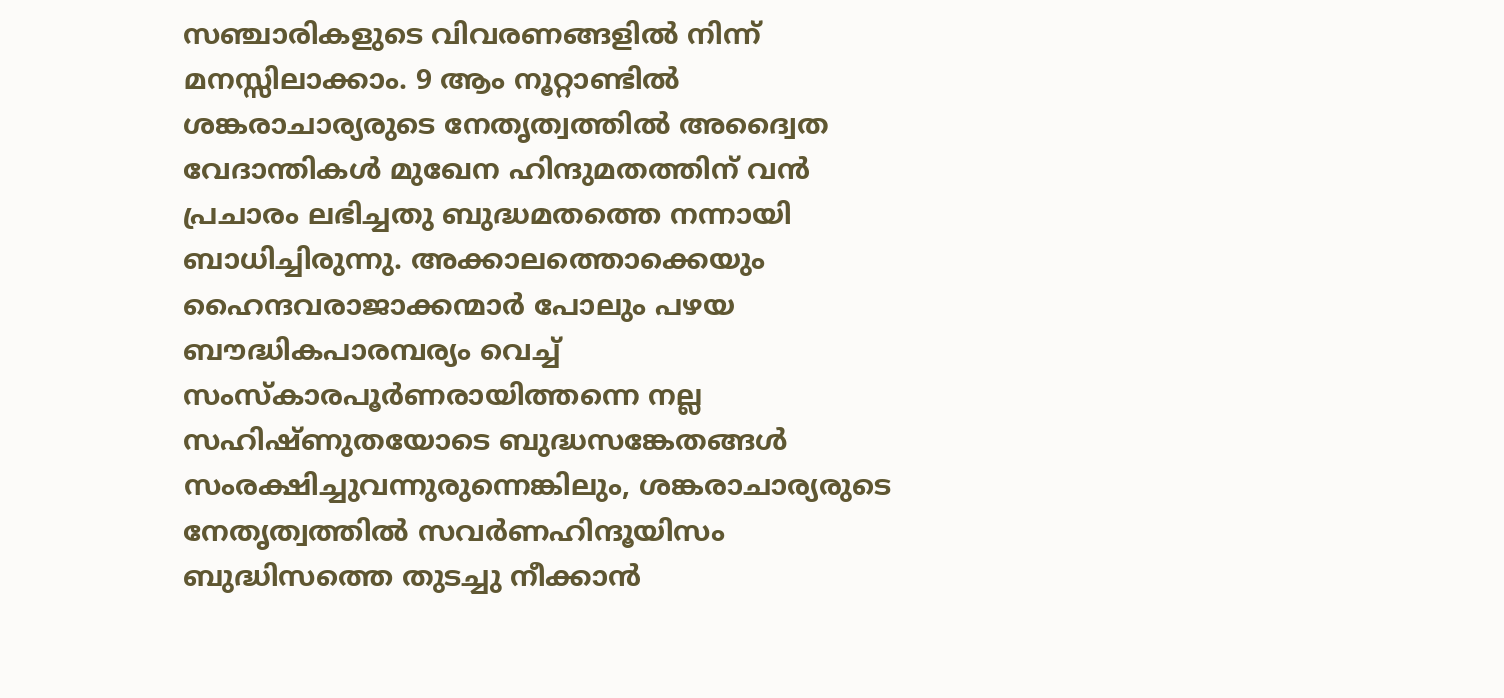സഞ്ചാരികളുടെ വിവരണങ്ങളിൽ നിന്ന് മനസ്സിലാക്കാം. 9 ആം നൂറ്റാണ്ടിൽ ശങ്കരാചാര്യരുടെ നേതൃത്വത്തിൽ അദ്വൈത വേദാന്തികൾ മുഖേന ഹിന്ദുമതത്തിന് വൻ പ്രചാരം ലഭിച്ചതു ബുദ്ധമതത്തെ നന്നായി ബാധിച്ചിരുന്നു. അക്കാലത്തൊക്കെയും ഹൈന്ദവരാജാക്കന്മാർ പോലും പഴയ ബൗദ്ധികപാരമ്പര്യം വെച്ച് സംസ്കാരപൂർണരായിത്തന്നെ നല്ല സഹിഷ്ണുതയോടെ ബുദ്ധസങ്കേതങ്ങൾ സംരക്ഷിച്ചുവന്നുരുന്നെങ്കിലും, ശങ്കരാചാര്യരുടെ നേതൃത്വത്തിൽ സവർണഹിന്ദൂയിസം ബുദ്ധിസത്തെ തുടച്ചു നീക്കാൻ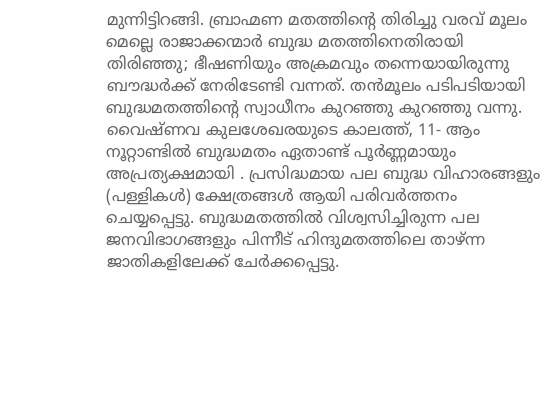മുന്നിട്ടിറങ്ങി. ബ്രാഹ്മണ മതത്തിന്റെ തിരിച്ചു വരവ് മൂലം മെല്ലെ രാജാക്കന്മാർ ബുദ്ധ മതത്തിനെതിരായി തിരിഞ്ഞു; ഭീഷണിയും അക്രമവും തന്നെയായിരുന്നു ബൗദ്ധർക്ക് നേരിടേണ്ടി വന്നത്. തൻമൂലം പടിപടിയായി ബുദ്ധമതത്തിന്റെ സ്വാധീനം കുറഞ്ഞു കുറഞ്ഞു വന്നു. വൈഷ്ണവ കുലശേഖരയുടെ കാലത്ത്, 11- ആം നൂറ്റാണ്ടിൽ ബുദ്ധമതം ഏതാണ്ട് പൂർണ്ണമായും അപ്രത്യക്ഷമായി . പ്രസിദ്ധമായ പല ബുദ്ധ വിഹാരങ്ങളും (പള്ളികൾ) ക്ഷേത്രങ്ങൾ ആയി പരിവർത്തനം ചെയ്യപ്പെട്ടു. ബുദ്ധമതത്തിൽ വിശ്വസിച്ചിരുന്ന പല ജനവിഭാഗങ്ങളും പിന്നീട് ഹിന്ദുമതത്തിലെ താഴ്ന്ന ജാതികളിലേക്ക് ചേർക്കപ്പെട്ടു.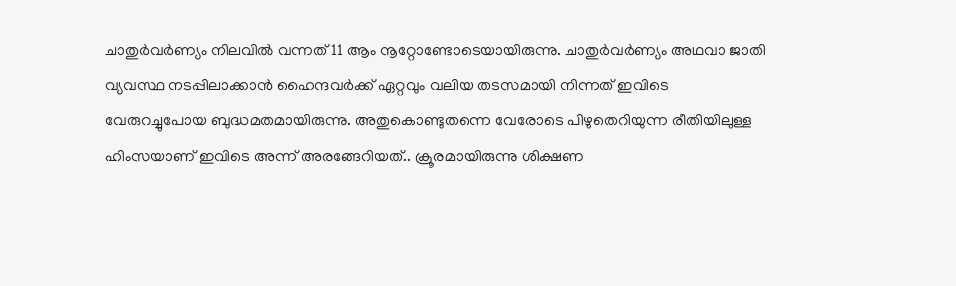ചാതുർവർണ്യം നിലവിൽ വന്നത് 11 ആം നൂറ്റോണ്ടോടെയായിരുന്നു. ചാതുര്‍വര്‍ണ്യം അഥവാ ജാതി വ്യവസ്ഥ നടപ്പിലാക്കാന്‍ ഹൈന്ദവര്‍ക്ക് ഏറ്റവും വലിയ തടസമായി നിന്നത് ഇവിടെ വേരുറച്ചുപോയ ബുദ്ധമതമായിരുന്നു. അതുകൊണ്ടുതന്നെ വേരോടെ പിഴുതെറിയുന്ന രീതിയിലുള്ള ഹിംസയാണ് ഇവിടെ അന്ന് അരങ്ങേറിയത്.. ക്രൂരമായിരുന്നു ശിക്ഷണ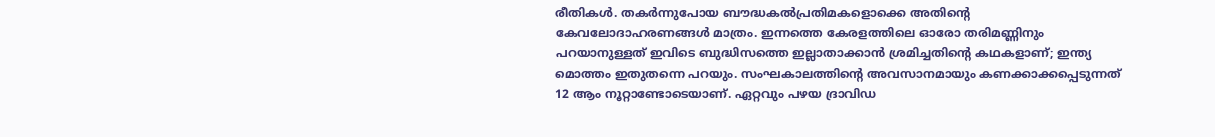രീതികൾ. തകർന്നുപോയ ബൗദ്ധകൽപ്രതിമകളൊക്കെ അതിന്റെ കേവലോദാഹരണങ്ങൾ മാത്രം. ഇന്നത്തെ കേരളത്തിലെ ഓരോ തരിമണ്ണിനും പറയാനുള്ളത് ഇവിടെ ബുദ്ധിസത്തെ ഇല്ലാതാക്കാൻ ശ്രമിച്ചതിന്റെ കഥകളാണ്; ഇന്ത്യ മൊത്തം ഇതുതന്നെ പറയും. സംഘകാലത്തിന്റെ അവസാനമായും കണക്കാക്കപ്പെടുന്നത് 12 ആം നൂറ്റാണ്ടോടെയാണ്. ഏറ്റവും പഴയ ദ്രാവിഡ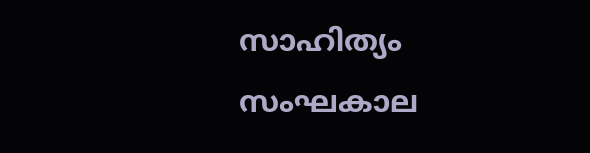സാഹിത്യം സംഘകാല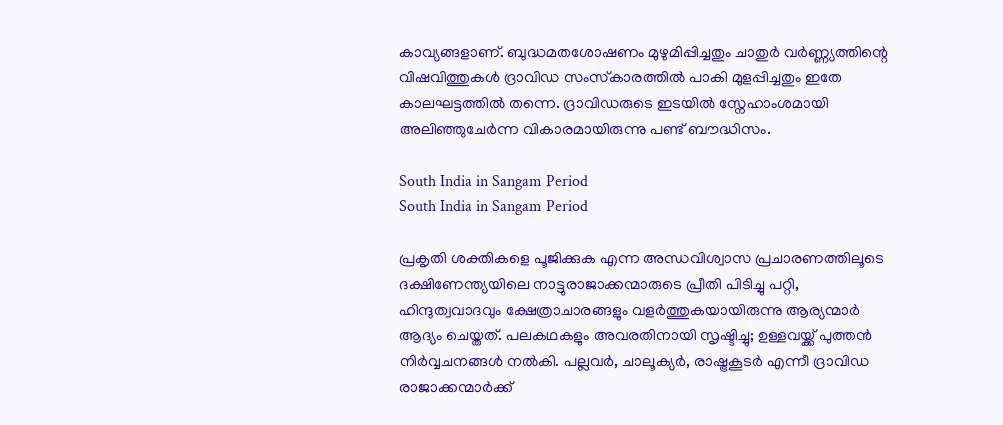കാവ്യങ്ങളാണ്. ബുദ്ധമതശോഷണം മുഴുമിപ്പിച്ചതും ചാതുര്‍ വര്‍ണ്ണ്യത്തിന്റെ വിഷവിത്തുകള്‍ ദ്രാവിഡ സംസ്‌കാരത്തില്‍ പാകി മുളപ്പിച്ചതും ഇതേ കാലഘട്ടത്തിൽ തന്നെ. ദ്രാവിഡരുടെ ഇടയിൽ സ്നേഹാംശമായി അലിഞ്ഞുചേർന്ന വികാരമായിരുന്നു പണ്ട് ബൗദ്ധിസം.

South India in Sangam Period
South India in Sangam Period

പ്രകൃതി ശക്തികളെ പൂജിക്കുക എന്ന അന്ധവിശ്വാസ പ്രചാരണത്തിലൂടെ ദക്ഷിണേന്ത്യയിലെ നാട്ടുരാജാക്കന്മാരുടെ പ്രീതി പിടിച്ചു പറ്റി, ഹിന്ദുത്വവാദവും ക്ഷേത്രാചാരങ്ങളും വളര്‍ത്തുകയായിരുന്നു ആര്യന്മാര്‍ ആദ്യം ചെയ്തത്. പലകഥകളും അവരതിനായി സൃഷ്ടിച്ചു; ഉള്ളവയ്ക്ക് പുത്തൻ നിർവ്വചനങ്ങൾ നൽകി. പല്ലവര്‍, ചാലൂക്യര്‍, രാഷ്ട്രകൂടര്‍ എന്നീ ദ്രാവിഡ രാജാക്കന്മാര്‍ക്ക്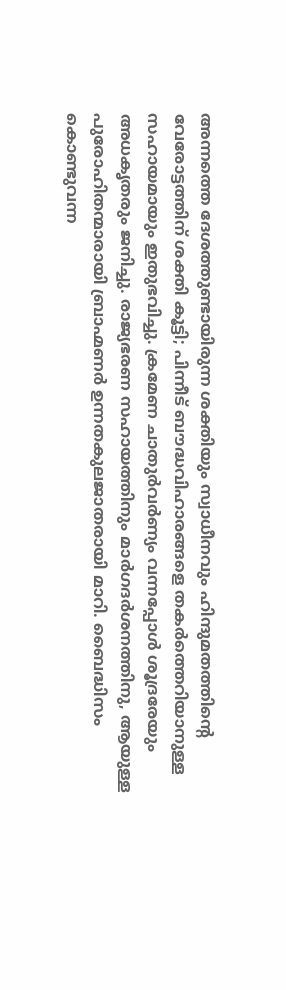അന്നത്തെ ദേശത്തുണ്ടായിരുന്ന ശക്തിയും സ്വാധീനവും ഹിന്ദുമതത്തിന്റെ വേരോട്ടത്തിന് ശക്തി കൂട്ടി; പിന്നീട് ബൗദ്ധവിഹാരങ്ങളെ തകർത്തെറിയാനുള്ള സഹായമായും ഇതുഭവിച്ചു. ക്രമേണ ചാതുർവർണ്യം വന്നപ്പോൾ ശൂദ്രരേയും അധകൃതരും ജനിച്ചു. രാജ്യഭരണ സഹായത്തിനും മാര്‍ഗദർശനത്തിനു, ആയുള്ള പുരോഹിതന്മാരായി ബ്രാഹ്മണര്‍ ഉന്നതകുലജാതരായി മാറി. ബൈദ്ധിസം കൊണ്ടുവന്ന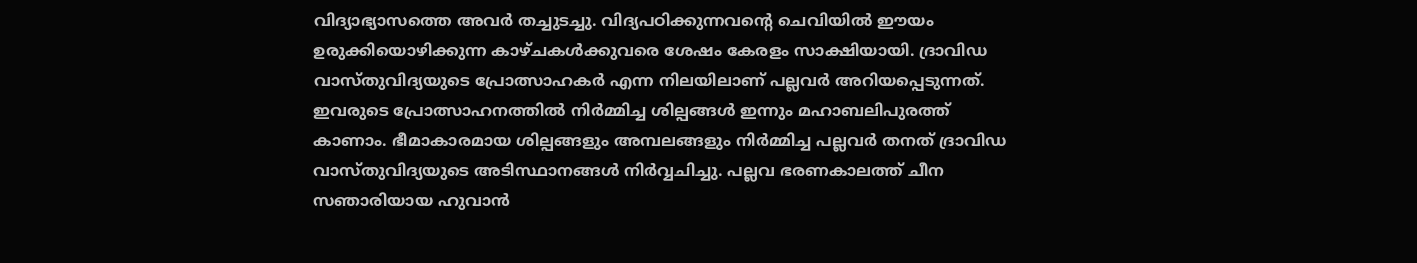വിദ്യാഭ്യാസത്തെ അവർ തച്ചുടച്ചു. വിദ്യപഠിക്കുന്നവന്റെ ചെവിയിൽ ഈയം ഉരുക്കിയൊഴിക്കുന്ന കാഴ്ചകൾക്കുവരെ ശേഷം കേരളം സാക്ഷിയായി. ദ്രാവിഡ വാസ്തുവിദ്യയുടെ പ്രോത്സാഹകർ എന്ന നിലയിലാണ് പല്ലവർ അറിയപ്പെടുന്നത്. ഇവരുടെ പ്രോത്സാഹനത്തിൽ നിർമ്മിച്ച ശില്പങ്ങൾ ഇന്നും മഹാബലിപുരത്ത് കാണാം. ഭീമാകാരമായ ശില്പങ്ങളും അമ്പലങ്ങളും നിർമ്മിച്ച പല്ലവർ തനത് ദ്രാവിഡ വാസ്തുവിദ്യയുടെ അടിസ്ഥാനങ്ങൾ നിർവ്വചിച്ചു. പല്ലവ ഭരണകാലത്ത് ചീന സഞാരിയായ ഹുവാൻ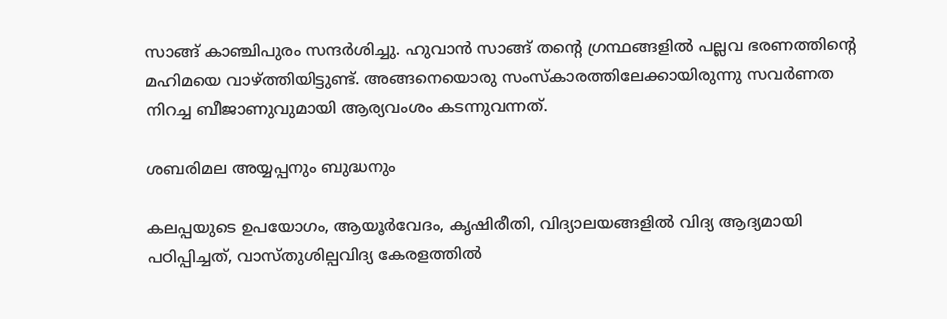സാങ്ങ് കാഞ്ചിപുരം സന്ദർശിച്ചു. ഹുവാൻ സാങ്ങ് തന്റെ ഗ്രന്ഥങ്ങളിൽ പല്ലവ ഭരണത്തിന്റെ മഹിമയെ വാഴ്ത്തിയിട്ടുണ്ട്. അങ്ങനെയൊരു സംസ്കാരത്തിലേക്കായിരുന്നു സവർണത നിറച്ച ബീജാണുവുമായി ആര്യവംശം കടന്നുവന്നത്.

ശബരിമല അയ്യപ്പനും ബുദ്ധനും

കലപ്പയുടെ ഉപയോഗം, ആയൂർവേദം, കൃഷിരീതി, വിദ്യാലയങ്ങളിൽ വിദ്യ ആദ്യമായി പഠിപ്പിച്ചത്, വാസ്തുശില്പവിദ്യ കേരളത്തിൽ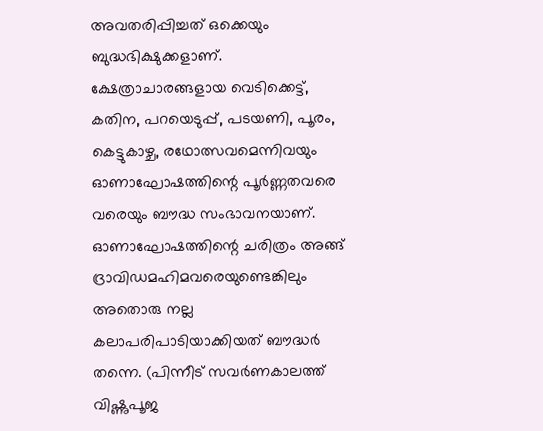അവതരിപ്പിച്ചത് ഒക്കെയും ബുദ്ധഭിക്ഷുക്കളാണ്. ക്ഷേത്രാചാരങ്ങളായ വെടിക്കെട്ട്, കതിന, പറയെടുപ്പ്, പടയണി, പൂരം, കെട്ടുകാഴ്ച, രഥോത്സവമെന്നിവയും ഓണാഘോഷത്തിന്റെ പൂർണ്ണതവരെ വരെയും ബൗദ്ധ സംഭാവനയാണ്. ഓണാഘോഷത്തിന്റെ ചരിത്രം അങ്ങ് ദ്രാവിഡമഹിമവരെയുണ്ടെങ്കിലും അതൊരു നല്ല കലാപരിപാടിയാക്കിയത് ബൗദ്ധർ തന്നെ. (പിന്നീട് സവർണകാലത്ത് വിഷ്ണുപൂജ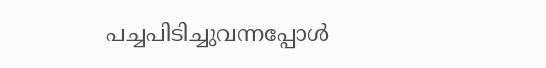പച്ചപിടിച്ചുവന്നപ്പോൾ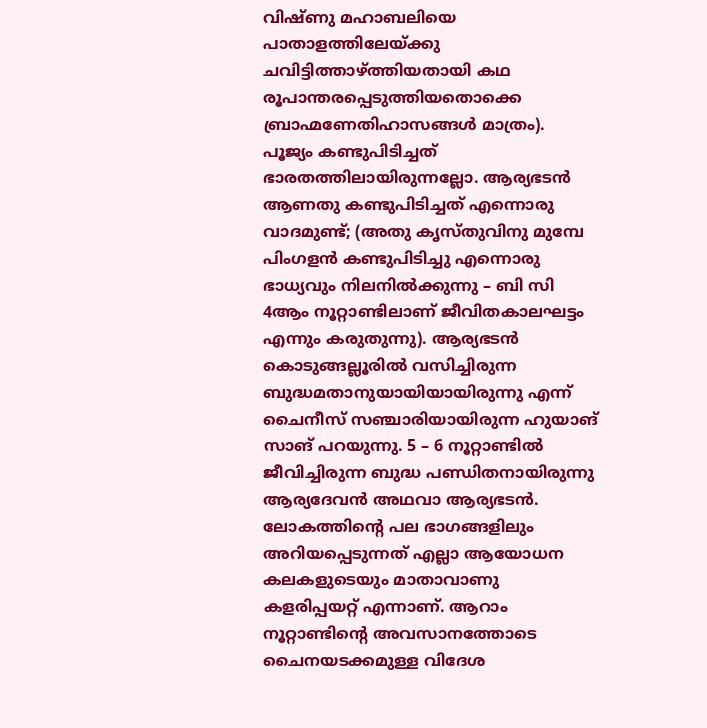വിഷ്ണു മഹാബലിയെ പാതാളത്തിലേയ്‍ക്കു ചവിട്ടിത്താഴ്‍ത്തിയതായി കഥ രൂപാന്തരപ്പെടുത്തിയതൊക്കെ ബ്രാഹ്മണേതിഹാസങ്ങൾ മാത്രം). പൂജ്യം കണ്ടുപിടിച്ചത് ഭാരതത്തിലായിരുന്നല്ലോ. ആര്യഭടൻ ആണതു കണ്ടുപിടിച്ചത് എന്നൊരു വാദമുണ്ട്; (അതു കൃസ്തുവിനു മുമ്പേ പിംഗളൻ കണ്ടുപിടിച്ചു എന്നൊരു ഭാധ്യവും നിലനിൽക്കുന്നു – ബി സി 4ആം നൂറ്റാണ്ടിലാണ് ജീവിതകാലഘട്ടം എന്നും കരുതുന്നു). ആര്യഭടൻ കൊടുങ്ങല്ലൂരിൽ വസിച്ചിരുന്ന ബുദ്ധമതാനുയായിയായിരുന്നു എന്ന് ചൈനീസ് സഞ്ചാരിയായിരുന്ന ഹുയാങ് സാങ് പറയുന്നു. 5 – 6 നൂറ്റാണ്ടിൽ ജീവിച്ചിരുന്ന ബുദ്ധ പണ്ഡിതനായിരുന്നു ആര്യദേവൻ അഥവാ ആര്യഭടൻ. ലോകത്തിന്റെ പല ഭാഗങ്ങളിലും അറിയപ്പെടുന്നത് എല്ലാ ആയോധന കലകളുടെയും മാതാവാണു കളരിപ്പയറ്റ് എന്നാണ്. ആറാം നൂറ്റാണ്ടിന്റെ അവസാനത്തോടെ ചൈനയടക്കമുള്ള വിദേശ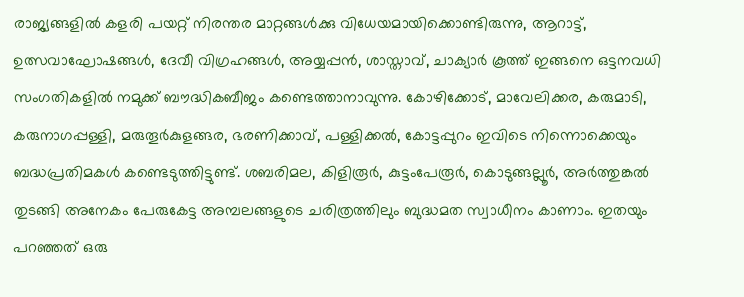രാജ്യങ്ങളില്‍ കളരി പയറ്റ് നിരന്തര മാറ്റങ്ങള്‍ക്കു വിധേയമായിക്കൊണ്ടിരുന്നു, ആറാട്ട്, ഉത്സവാഘോഷങ്ങൾ, ദേവീ വിഗ്രഹങ്ങൾ, അയ്യപ്പൻ, ശാസ്താവ്, ചാക്യാർ കൂത്ത് ഇങ്ങനെ ഒട്ടനവധി സംഗതികളിൽ നമുക്ക് ബൗദ്ധികബീജം കണ്ടെത്താനാവുന്നു. കോഴിക്കോട്, മാവേലിക്കര, കരുമാടി, കരുനാഗപ്പള്ളി, മരുതൂർകുളങ്ങര, ഭരണിക്കാവ്, പള്ളിക്കൽ, കോട്ടപ്പുറം ഇവിടെ നിന്നൊക്കെയും ബദ്ധപ്രതിമകൾ കണ്ടെടുത്തിട്ടുണ്ട്. ശബരിമല, കിളിരൂർ, കുട്ടംപേരൂർ, കൊടുങ്ങല്ലൂർ, അർത്തുങ്കൽ തുടങ്ങി അനേകം പേരുകേട്ട അമ്പലങ്ങളുടെ ചരിത്രത്തിലും ബുദ്ധമത സ്വാധീനം കാണാം. ഇതയും പറഞ്ഞത് ഒരു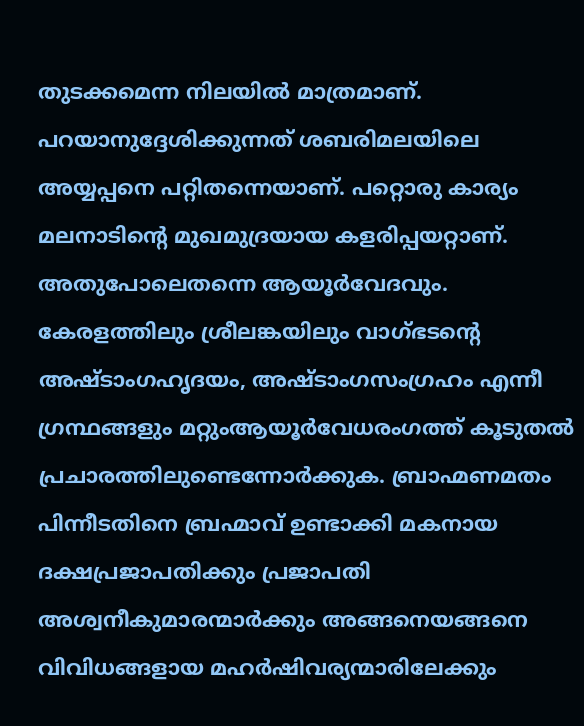തുടക്കമെന്ന നിലയിൽ മാത്രമാണ്. പറയാനുദ്ദേശിക്കുന്നത് ശബരിമലയിലെ അയ്യപ്പനെ പറ്റിതന്നെയാണ്. പറ്റൊരു കാര്യം മലനാടിന്റെ മുഖമുദ്രയായ കളരിപ്പയറ്റാണ്. അതുപോലെതന്നെ ആയൂർവേദവും. കേരളത്തിലും ശ്രീലങ്കയിലും വാഗ്‌ഭടന്റെ അഷ്ടാംഗഹൃദയം, അഷ്ടാംഗസംഗ്രഹം എന്നീ ഗ്രന്ഥങ്ങളും മറ്റുംആയൂർവേധരംഗത്ത് കൂടുതൽ പ്രചാരത്തിലുണ്ടെന്നോർക്കുക. ബ്രാഹ്മണമതം പിന്നീടതിനെ ബ്രഹ്മാവ്‌ ഉണ്ടാക്കി മകനായ ദക്ഷപ്രജാപതിക്കും പ്രജാപതി അശ്വനീകുമാരന്മാർക്കും അങ്ങനെയങ്ങനെ വിവിധങ്ങളായ മഹർഷിവര്യന്മാരിലേക്കും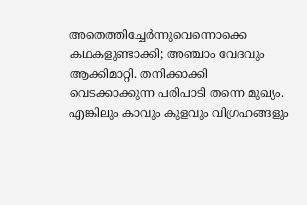അതെത്തിച്ചേർന്നുവെന്നൊക്കെ കഥകളുണ്ടാക്കി; അഞ്ചാം വേദവും ആക്കിമാറ്റി. തനിക്കാക്കി വെടക്കാക്കുന്ന പരിപാടി തന്നെ മുഖ്യം. എങ്കിലും കാവും കുളവും വിഗ്രഹങ്ങളും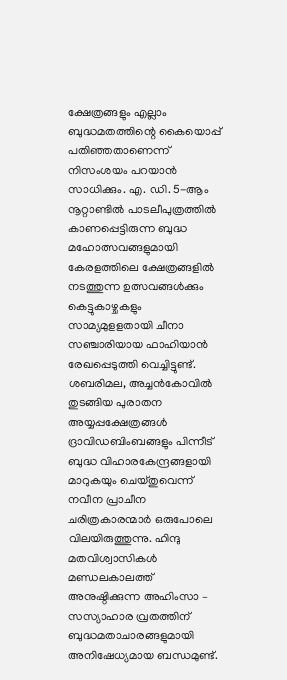ക്ഷേത്രങ്ങളും എല്ലാം ബുദ്ധമതത്തിന്റെ കൈയൊപ്പ് പതിഞ്ഞതാണെന്ന് നിസംശയം പറയാൻ സാധിക്കും. എ. ഡി. 5-ആം നൂറ്റാണ്ടില്‍ പാടലീപുത്രത്തില്‍ കാണപ്പെട്ടിരുന്ന ബുദ്ധ മഹോത്സവങ്ങളുമായി കേരളത്തിലെ ക്ഷേത്രങ്ങളില്‍ നടത്തുന്ന ഉത്സവങ്ങള്‍ക്കും കെട്ടുകാഴ്ചകളും സാമ്യമുളളതായി ചീനാ സഞ്ചാരിയായ ഫാഹിയാന്‍ രേഖപ്പെടുത്തി വെച്ചിട്ടുണ്ട്. ശബരിമല, അച്ചന്‍കോവില്‍ തുടങ്ങിയ പുരാതന അയ്യപ്പക്ഷേത്രങ്ങള്‍ ദ്രാവിഡബിംബങ്ങളും പിന്നീട് ബുദ്ധ വിഹാരകേന്ദ്രങ്ങളായി മാറുകയും ചെയ്തുവെന്ന് നവീന പ്രാചീന ചരിത്രകാരന്മാര്‍ ഒരുപോലെ വിലയിരുത്തുന്നു. ഹിന്ദു മതവിശ്വാസികള്‍ മണ്ഡലകാലത്ത് അനുഷ്ഠിക്കുന്ന അഹിംസാ – സസ്യാഹാര വ്രതത്തിന് ബുദ്ധമതാചാരങ്ങളുമായി അനിഷേധ്യമായ ബന്ധമുണ്ട്.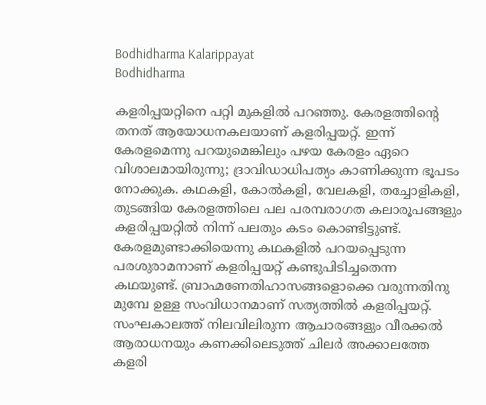Bodhidharma Kalarippayat
Bodhidharma

കളരിപ്പയറ്റിനെ പറ്റി മുകളിൽ പറഞ്ഞു. കേരളത്തിന്റെ തനത് ആയോധനകലയാണ് കളരിപ്പയറ്റ്. ഇന്ന് കേരളമെന്നു പറയുമെങ്കിലും പഴയ കേരളം ഏറെ വിശാലമായിരുന്നു; ദ്രാവിഡാധിപത്യം കാണിക്കുന്ന ഭൂപടം നോക്കുക. കഥകളി, കോൽകളി, വേലകളി, തച്ചോളികളി, തുടങ്ങിയ കേരളത്തിലെ പല പരമ്പരാഗത കലാരൂപങ്ങളും കളരിപ്പയറ്റിൽ നിന്ന് പലതും കടം കൊണ്ടിട്ടുണ്ട്. കേരളമുണ്ടാക്കിയെന്നു കഥകളിൽ പറയപ്പെടുന്ന പരശുരാമനാണ് കളരിപ്പയറ്റ് കണ്ടുപിടിച്ചതെന്ന കഥയുണ്ട്. ബ്രാഹ്മണേതിഹാസങ്ങളൊക്കെ വരുന്നതിനു മുമ്പേ ഉള്ള സംവിധാനമാണ് സത്യത്തിൽ കളരിപ്പയറ്റ്. സംഘകാലത്ത്‌ നിലവിലിരുന്ന ആചാരങ്ങളും വീരക്കൽ ആരാധനയും കണക്കിലെടുത്ത്‌ ചിലർ അക്കാലത്തേ കളരി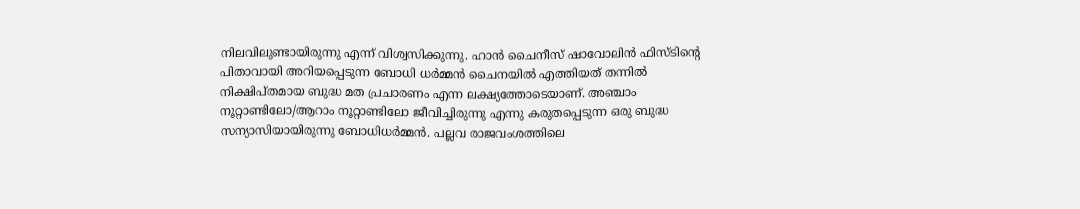നിലവിലുണ്ടായിരുന്നു എന്ന് വിശ്വസിക്കുന്നു. ഹാന്‍ ചൈനീസ് ഷാവോലിന്‍ ഫിസ്ടിന്റെ പിതാവായി അറിയപ്പെടുന്ന ബോധി ധര്‍മ്മന്‍ ചൈനയില്‍ എത്തിയത് തന്നില്‍ നിക്ഷിപ്തമായ ബുദ്ധ മത പ്രചാരണം എന്ന ലക്ഷ്യത്തോടെയാണ്. അഞ്ചാം നൂറ്റാണ്ടിലോ/ആറാം നൂറ്റാണ്ടിലോ ജീവിച്ചിരുന്നു എന്നു കരുതപ്പെടുന്ന ഒരു ബുദ്ധ സന്യാസിയായിരുന്നു ബോധിധർമ്മൻ. പല്ലവ രാജവംശത്തിലെ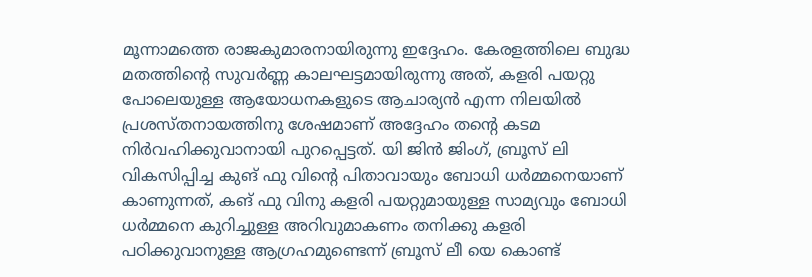മൂന്നാമത്തെ രാജകുമാരനായിരുന്നു ഇദ്ദേഹം. കേരളത്തിലെ ബുദ്ധ മതത്തിന്‍റെ സുവര്‍ണ്ണ കാലഘട്ടമായിരുന്നു അത്, കളരി പയറ്റു പോലെയുള്ള ആയോധനകളുടെ ആചാര്യന്‍ എന്ന നിലയില്‍ പ്രശസ്തനായത്തിനു ശേഷമാണ് അദ്ദേഹം തന്‍റെ കടമ നിര്‍വഹിക്കുവാനായി പുറപ്പെട്ടത്. യി ജിന്‍ ജിംഗ്, ബ്രൂസ് ലി വികസിപ്പിച്ച കുങ് ഫു വിന്‍റെ പിതാവായും ബോധി ധർമ്മനെയാണ് കാണുന്നത്, കങ് ഫു വിനു കളരി പയറ്റുമായുള്ള സാമ്യവും ബോധി ധർമ്മനെ കുറിച്ചുള്ള അറിവുമാകണം തനിക്കു കളരി പഠിക്കുവാനുള്ള ആഗ്രഹമുണ്ടെന്ന് ബ്രൂസ് ലീ യെ കൊണ്ട്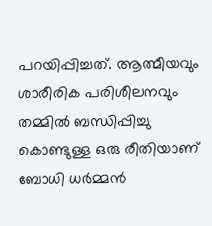പറയിപ്പിച്ചത്. ആത്മീയവും ശാരീരിക പരിശീലനവും തമ്മില്‍ ബന്ധിപ്പിച്ചു കൊണ്ടുള്ള ഒരു രീതിയാണ് ബോധി ധര്‍മ്മന്‍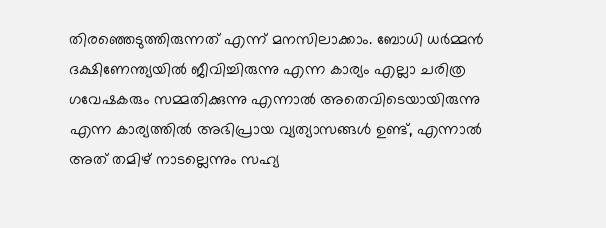തിരഞ്ഞെടുത്തിരുന്നത് എന്ന് മനസിലാക്കാം. ബോധി ധര്‍മ്മന്‍ ദക്ഷിണേന്ത്യയില്‍ ജീവിച്ചിരുന്നു എന്ന കാര്യം എല്ലാ ചരിത്ര ഗവേഷകരും സമ്മതിക്കുന്നു എന്നാല്‍ അതെവിടെയായിരുന്നു എന്ന കാര്യത്തില്‍ അഭിപ്രായ വ്യത്യാസങ്ങള്‍ ഉണ്ട്, എന്നാല്‍ അത് തമിഴ് നാടല്ലെന്നും സഹ്യ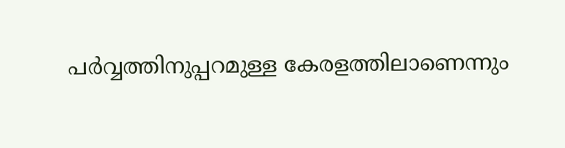പര്‍വ്വത്തിനുപ്പറമുള്ള കേരളത്തിലാണെന്നും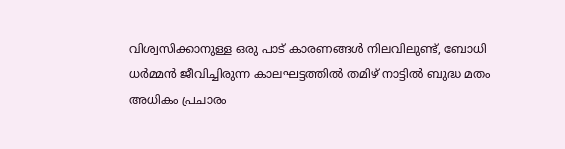വിശ്വസിക്കാനുള്ള ഒരു പാട് കാരണങ്ങള്‍ നിലവിലുണ്ട്, ബോധി ധര്‍മ്മന്‍ ജീവിച്ചിരുന്ന കാലഘട്ടത്തില്‍ തമിഴ് നാട്ടില്‍ ബുദ്ധ മതം അധികം പ്രചാരം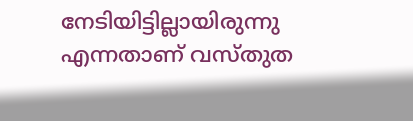നേടിയിട്ടില്ലായിരുന്നു എന്നതാണ് വസ്തുത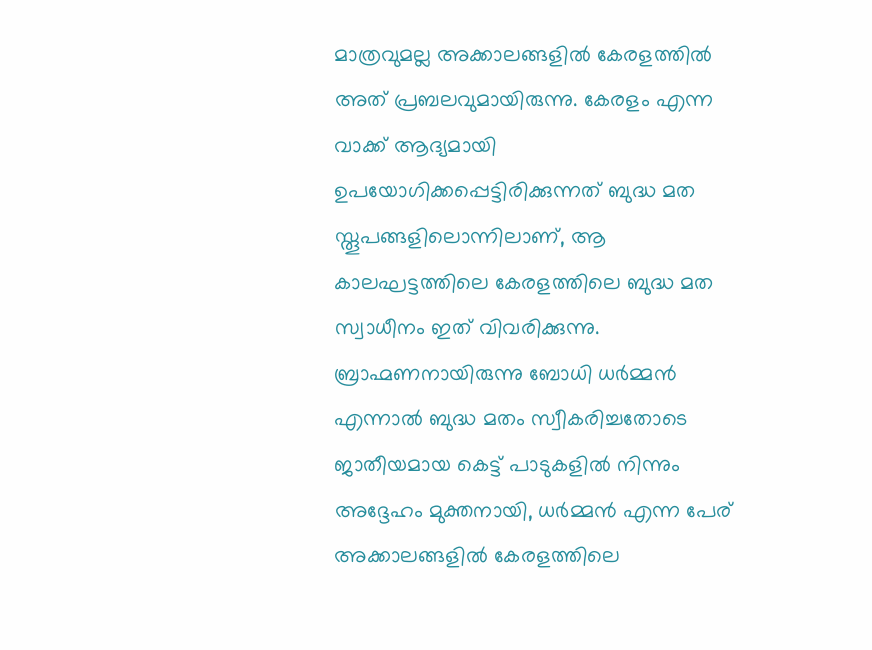മാത്രവുമല്ല അക്കാലങ്ങളില്‍ കേരളത്തില്‍ അത് പ്രബലവുമായിരുന്നു. കേരളം എന്ന വാക്ക് ആദ്യമായി ഉപയോഗിക്കപ്പെട്ടിരിക്കുന്നത് ബുദ്ധ മത സ്തൂപങ്ങളിലൊന്നിലാണ്, ആ കാലഘട്ടത്തിലെ കേരളത്തിലെ ബുദ്ധ മത സ്വാധീനം ഇത് വിവരിക്കുന്നു. ബ്രാഹ്മണനായിരുന്നു ബോധി ധര്‍മ്മന്‍ എന്നാല്‍ ബുദ്ധ മതം സ്വീകരിച്ചതോടെ ജാതീയമായ കെട്ട് പാടുകളില്‍ നിന്നും അദ്ദേഹം മുക്തനായി, ധര്‍മ്മന്‍ എന്ന പേര് അക്കാലങ്ങളില്‍ കേരളത്തിലെ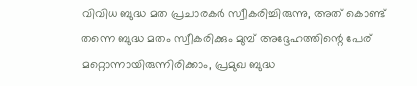വിവിധ ബുദ്ധ മത പ്രചാരകര്‍ സ്വീകരിച്ചിരുന്നു, അത് കൊണ്ട് തന്നെ ബുദ്ധ മതം സ്വീകരിക്കും മുമ്പ് അദ്ദേഹത്തിന്റെ പേര് മറ്റൊന്നായിരുന്നിരിക്കാം, പ്രമുഖ ബുദ്ധ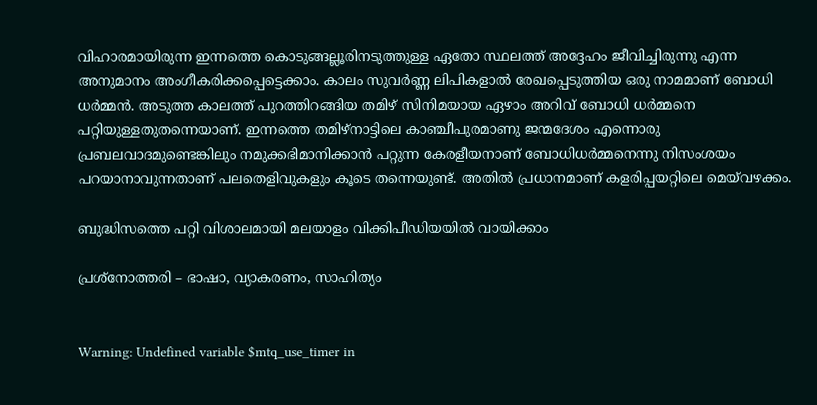വിഹാരമായിരുന്ന ഇന്നത്തെ കൊടുങ്ങല്ലൂരിനടുത്തുള്ള ഏതോ സ്ഥലത്ത് അദ്ദേഹം ജീവിച്ചിരുന്നു എന്ന അനുമാനം അംഗീകരിക്കപ്പെട്ടെക്കാം. കാലം സുവര്‍ണ്ണ ലിപികളാല്‍ രേഖപ്പെടുത്തിയ ഒരു നാമമാണ് ബോധി ധര്‍മ്മന്‍. അടുത്ത കാലത്ത് പുറത്തിറങ്ങിയ തമിഴ് സിനിമയായ ഏഴാം അറിവ് ബോധി ധർമ്മനെ പറ്റിയുള്ളതുതന്നെയാണ്. ഇന്നത്തെ തമിഴ്‌നാട്ടിലെ കാഞ്ചീപുരമാണു ജന്മദേശം എന്നൊരു പ്രബലവാദമുണ്ടെങ്കിലും നമുക്കഭിമാനിക്കാൻ പറ്റുന്ന കേരളീയനാണ് ബോധിധർമ്മനെന്നു നിസംശയം പറയാനാവുന്നതാണ് പലതെളിവുകളും കൂടെ തന്നെയുണ്ട്. അതിൽ പ്രധാനമാണ് കളരിപ്പയറ്റിലെ മെയ്‌വഴക്കം.

ബുദ്ധിസത്തെ പറ്റി വിശാലമായി മലയാളം വിക്കിപീഡിയയിൽ വായിക്കാം

പ്രശ്‌നോത്തരി – ഭാഷാ, വ്യാകരണം, സാഹിത്യം


Warning: Undefined variable $mtq_use_timer in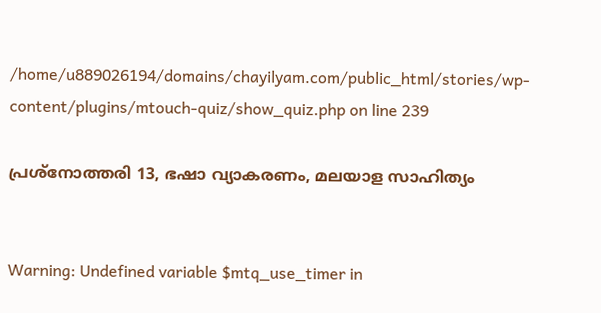/home/u889026194/domains/chayilyam.com/public_html/stories/wp-content/plugins/mtouch-quiz/show_quiz.php on line 239

പ്രശ്‌നോത്തരി 13, ഭഷാ വ്യാകരണം, മലയാള സാഹിത്യം


Warning: Undefined variable $mtq_use_timer in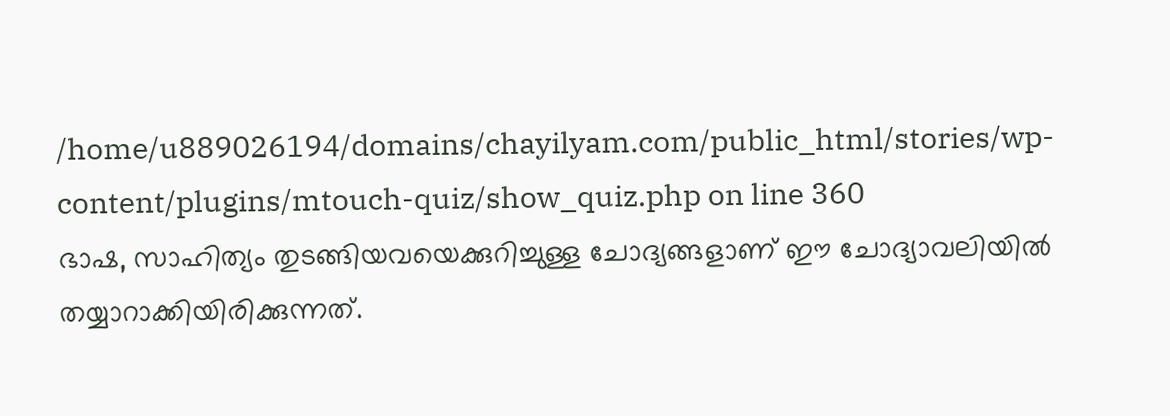/home/u889026194/domains/chayilyam.com/public_html/stories/wp-content/plugins/mtouch-quiz/show_quiz.php on line 360
ഭാഷ, സാഹിത്യം തുടങ്ങിയവയെക്കുറിച്ചുള്ള ചോദ്യങ്ങളാണ് ഈ ചോദ്യാവലിയിൽ തയ്യാറാക്കിയിരിക്കുന്നത്.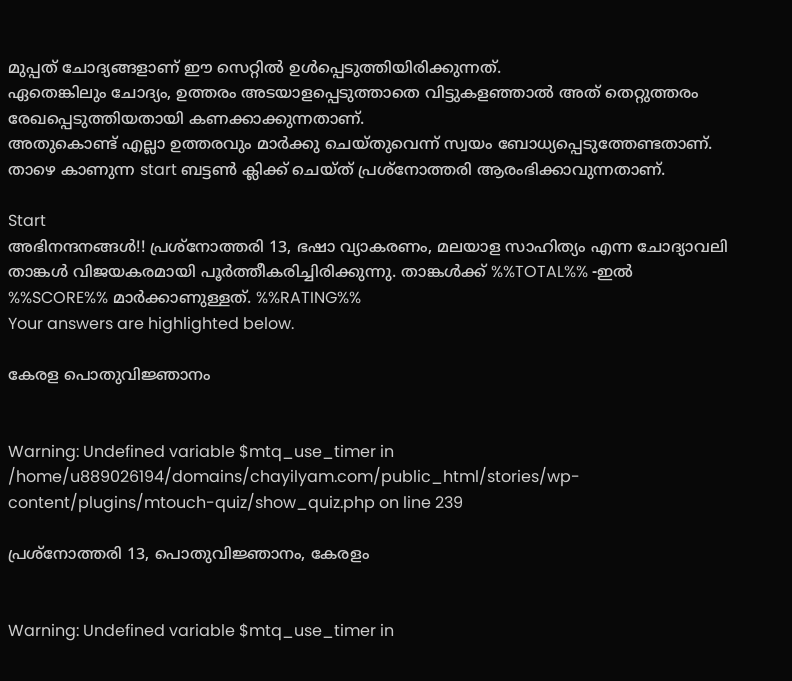മുപ്പത് ചോദ്യങ്ങളാണ് ഈ സെറ്റിൽ ഉൾപ്പെടുത്തിയിരിക്കുന്നത്.
ഏതെങ്കിലും ചോദ്യം, ഉത്തരം അടയാളപ്പെടുത്താതെ വിട്ടുകളഞ്ഞാൽ അത് തെറ്റുത്തരം രേഖപ്പെടുത്തിയതായി കണക്കാക്കുന്നതാണ്.
അതുകൊണ്ട് എല്ലാ ഉത്തരവും മാർക്കു ചെയ്തുവെന്ന് സ്വയം ബോധ്യപ്പെടുത്തേണ്ടതാണ്.
താഴെ കാണുന്ന start ബട്ടൺ ക്ലിക്ക് ചെയ്ത് പ്രശ്‌നോത്തരി ആരംഭിക്കാവുന്നതാണ്.

Start
അഭിനന്ദനങ്ങൾ!! പ്രശ്‌നോത്തരി 13, ഭഷാ വ്യാകരണം, മലയാള സാഹിത്യം എന്ന ചോദ്യാവലി താങ്കൾ വിജയകരമായി പൂർത്തീകരിച്ചിരിക്കുന്നു. താങ്കൾക്ക് %%TOTAL%% -ഇൽ %%SCORE%% മാർക്കാണുള്ളത്. %%RATING%%
Your answers are highlighted below.

കേരള പൊതുവിജ്ഞാനം


Warning: Undefined variable $mtq_use_timer in /home/u889026194/domains/chayilyam.com/public_html/stories/wp-content/plugins/mtouch-quiz/show_quiz.php on line 239

പ്രശ്‌നോത്തരി 13, പൊതുവിജ്ഞാനം, കേരളം


Warning: Undefined variable $mtq_use_timer in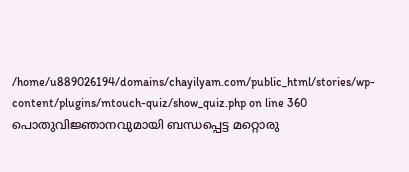/home/u889026194/domains/chayilyam.com/public_html/stories/wp-content/plugins/mtouch-quiz/show_quiz.php on line 360
പൊതുവിജ്ഞാനവുമായി ബന്ധപ്പെട്ട മറ്റൊരു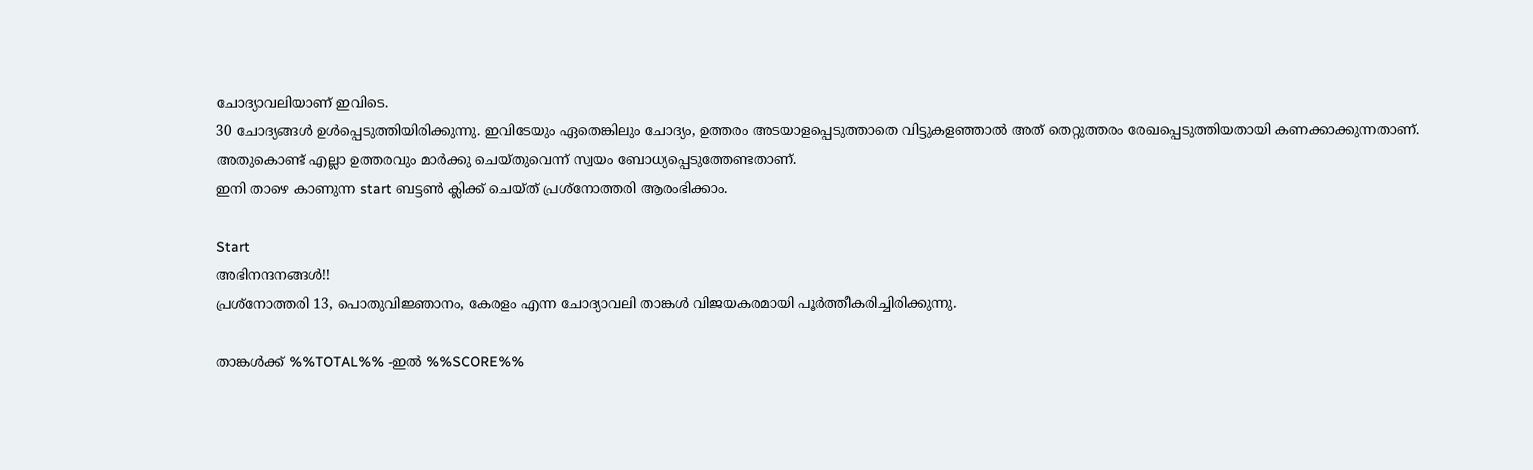ചോദ്യാവലിയാണ് ഇവിടെ.
30 ചോദ്യങ്ങൾ ഉൾപ്പെടുത്തിയിരിക്കുന്നു. ഇവിടേയും ഏതെങ്കിലും ചോദ്യം, ഉത്തരം അടയാളപ്പെടുത്താതെ വിട്ടുകളഞ്ഞാൽ അത് തെറ്റുത്തരം രേഖപ്പെടുത്തിയതായി കണക്കാക്കുന്നതാണ്.
അതുകൊണ്ട് എല്ലാ ഉത്തരവും മാർക്കു ചെയ്തുവെന്ന് സ്വയം ബോധ്യപ്പെടുത്തേണ്ടതാണ്.
ഇനി താഴെ കാണുന്ന start ബട്ടൺ ക്ലിക്ക് ചെയ്ത് പ്രശ്‌നോത്തരി ആരംഭിക്കാം.

Start
അഭിനന്ദനങ്ങൾ!!
പ്രശ്‌നോത്തരി 13, പൊതുവിജ്ഞാനം, കേരളം എന്ന ചോദ്യാവലി താങ്കൾ വിജയകരമായി പൂർത്തീകരിച്ചിരിക്കുന്നു.

താങ്കൾക്ക് %%TOTAL%% -ഇൽ %%SCORE%%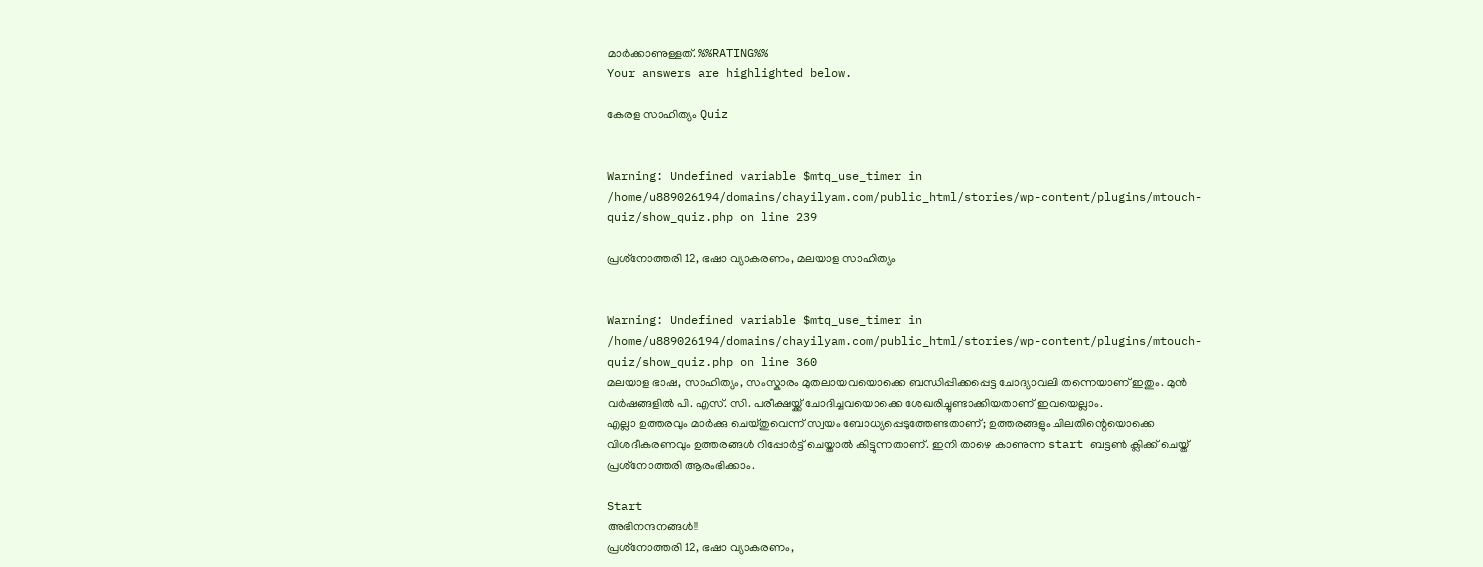മാർക്കാണുള്ളത്. %%RATING%%
Your answers are highlighted below.

കേരള സാഹിത്യം Quiz


Warning: Undefined variable $mtq_use_timer in /home/u889026194/domains/chayilyam.com/public_html/stories/wp-content/plugins/mtouch-quiz/show_quiz.php on line 239

പ്രശ്‌നോത്തരി 12, ഭഷാ വ്യാകരണം, മലയാള സാഹിത്യം


Warning: Undefined variable $mtq_use_timer in /home/u889026194/domains/chayilyam.com/public_html/stories/wp-content/plugins/mtouch-quiz/show_quiz.php on line 360
മലയാള ഭാഷ, സാഹിത്യം, സംസ്കാരം മുതലായവയൊക്കെ ബന്ധിപ്പിക്കപ്പെട്ട ചോദ്യാവലി തന്നെയാണ് ഇതും. മുൻ വർഷങ്ങളിൽ പി. എസ്. സി. പരീക്ഷയ്ക്ക് ചോദിച്ചവയൊക്കെ ശേഖരിച്ചുണ്ടാക്കിയതാണ് ഇവയെല്ലാം.
എല്ലാ ഉത്തരവും മാർക്കു ചെയ്തുവെന്ന് സ്വയം ബോധ്യപ്പെടുത്തേണ്ടതാണ്; ഉത്തരങ്ങളും ചിലതിന്റെയൊക്കെ വിശദീകരണവും ഉത്തരങ്ങൾ റിപ്പോർട്ട് ചെയ്താൽ കിട്ടുന്നതാണ്. ഇനി താഴെ കാണുന്ന start ബട്ടൺ ക്ലിക്ക് ചെയ്ത് പ്രശ്‌നോത്തരി ആരംഭിക്കാം.

Start
അഭിനന്ദനങ്ങൾ!!
പ്രശ്‌നോത്തരി 12, ഭഷാ വ്യാകരണം,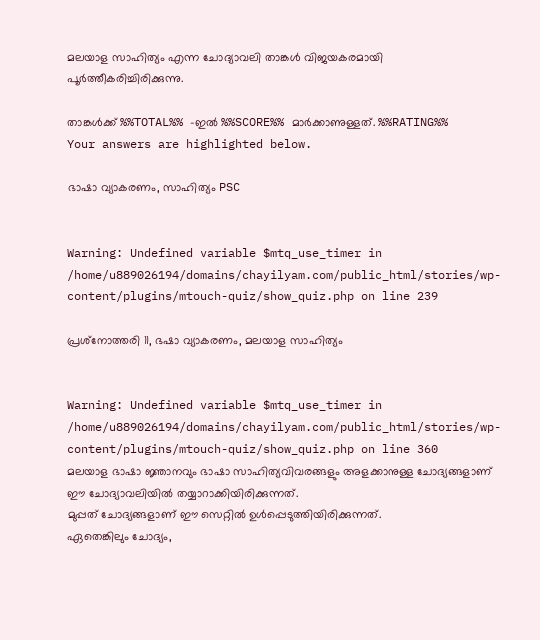മലയാള സാഹിത്യം എന്ന ചോദ്യാവലി താങ്കൾ വിജയകരമായി പൂർത്തീകരിച്ചിരിക്കുന്നു.

താങ്കൾക്ക് %%TOTAL%% -ഇൽ %%SCORE%% മാർക്കാണുള്ളത്. %%RATING%%
Your answers are highlighted below.

ഭാഷാ വ്യാകരണം, സാഹിത്യം PSC


Warning: Undefined variable $mtq_use_timer in /home/u889026194/domains/chayilyam.com/public_html/stories/wp-content/plugins/mtouch-quiz/show_quiz.php on line 239

പ്രശ്‌നോത്തരി 11, ഭഷാ വ്യാകരണം, മലയാള സാഹിത്യം


Warning: Undefined variable $mtq_use_timer in /home/u889026194/domains/chayilyam.com/public_html/stories/wp-content/plugins/mtouch-quiz/show_quiz.php on line 360
മലയാള ഭാഷാ ജ്ഞാനവും ഭാഷാ സാഹിത്യവിവരങ്ങളും അളക്കാനുള്ള ചോദ്യങ്ങളാണ് ഈ ചോദ്യാവലിയിൽ തയ്യാറാക്കിയിരിക്കുന്നത്.
മുപ്പത് ചോദ്യങ്ങളാണ് ഈ സെറ്റിൽ ഉൾപ്പെടുത്തിയിരിക്കുന്നത്.
ഏതെങ്കിലും ചോദ്യം,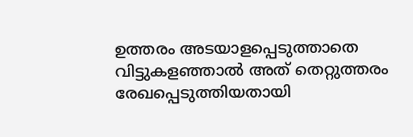ഉത്തരം അടയാളപ്പെടുത്താതെ വിട്ടുകളഞ്ഞാൽ അത് തെറ്റുത്തരം രേഖപ്പെടുത്തിയതായി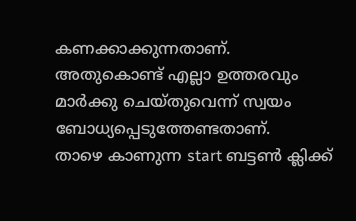കണക്കാക്കുന്നതാണ്.
അതുകൊണ്ട് എല്ലാ ഉത്തരവും മാർക്കു ചെയ്തുവെന്ന് സ്വയം ബോധ്യപ്പെടുത്തേണ്ടതാണ്.
താഴെ കാണുന്ന start ബട്ടൺ ക്ലിക്ക്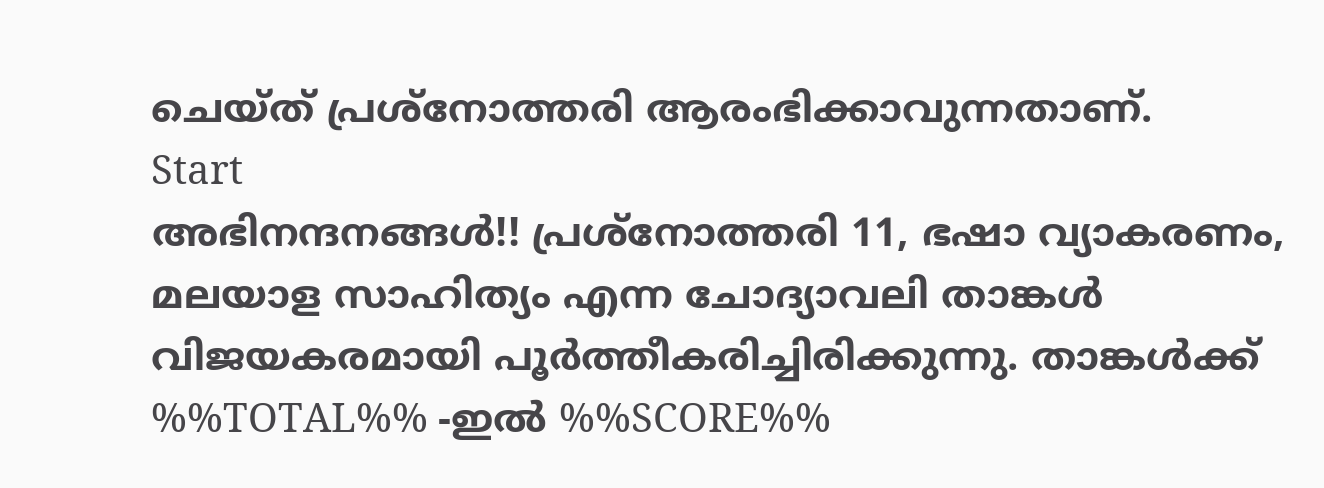ചെയ്ത് പ്രശ്‌നോത്തരി ആരംഭിക്കാവുന്നതാണ്.
Start
അഭിനന്ദനങ്ങൾ!! പ്രശ്‌നോത്തരി 11, ഭഷാ വ്യാകരണം, മലയാള സാഹിത്യം എന്ന ചോദ്യാവലി താങ്കൾ വിജയകരമായി പൂർത്തീകരിച്ചിരിക്കുന്നു. താങ്കൾക്ക് %%TOTAL%% -ഇൽ %%SCORE%%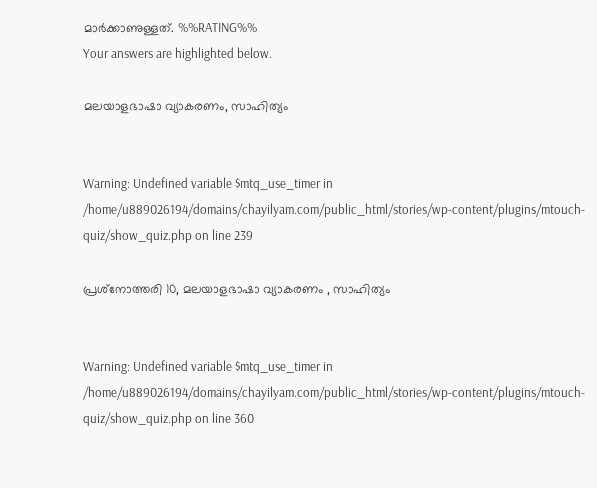മാർക്കാണുള്ളത്. %%RATING%%
Your answers are highlighted below.

മലയാളഭാഷാ വ്യാകരണം, സാഹിത്യം


Warning: Undefined variable $mtq_use_timer in /home/u889026194/domains/chayilyam.com/public_html/stories/wp-content/plugins/mtouch-quiz/show_quiz.php on line 239

പ്രശ്‌നോത്തരി 10, മലയാളഭാഷാ വ്യാകരണം , സാഹിത്യം


Warning: Undefined variable $mtq_use_timer in /home/u889026194/domains/chayilyam.com/public_html/stories/wp-content/plugins/mtouch-quiz/show_quiz.php on line 360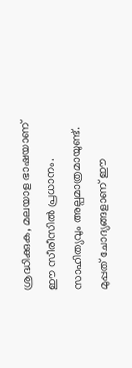ശ്രദ്ധിക്കുക, മലയാള ഭാഷയാണ് ഈ സീരീസിൽ പ്രധാനം. സാഹിത്യവും അല്പമാത്രമായുണ്ട്. മുപ്പത് ചോദ്യങ്ങളാണ് ഈ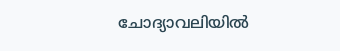ചോദ്യാവലിയിൽ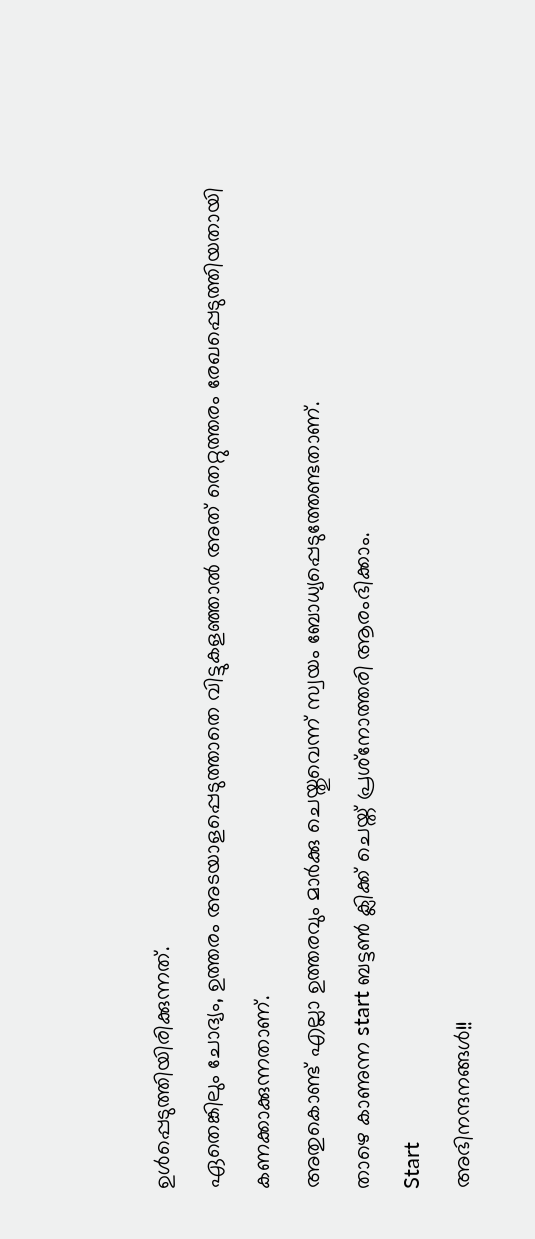ഉൾപ്പെടുത്തിയിരിക്കുന്നത്.
ഏതെങ്കിലും ചോദ്യം, ഉത്തരം അടയാളപ്പെടുത്താതെ വിട്ടുകളഞ്ഞാൽ അത് തെറ്റുത്തരം രേഖപ്പെടുത്തിയതായി കണക്കാക്കുന്നതാണ്.
അതുകൊണ്ട് എല്ലാ ഉത്തരവും മാർക്കു ചെയ്തുവെന്ന് സ്വയം ബോധ്യപ്പെടുത്തേണ്ടതാണ്.
താഴെ കാണുന്ന start ബട്ടൺ ക്ലിക്ക് ചെയ്ത് പ്രശ്‌നോത്തരി ആരംഭിക്കാം.
Start
അഭിനന്ദനങ്ങൾ!!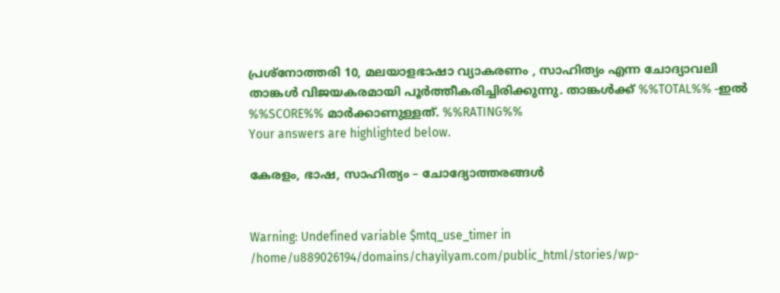പ്രശ്‌നോത്തരി 10, മലയാളഭാഷാ വ്യാകരണം , സാഹിത്യം എന്ന ചോദ്യാവലി താങ്കൾ വിജയകരമായി പൂർത്തീകരിച്ചിരിക്കുന്നു. താങ്കൾക്ക് %%TOTAL%% -ഇൽ %%SCORE%% മാർക്കാണുള്ളത്. %%RATING%%
Your answers are highlighted below.

കേരളം, ഭാഷ, സാഹിത്യം – ചോദ്യോത്തരങ്ങൾ


Warning: Undefined variable $mtq_use_timer in /home/u889026194/domains/chayilyam.com/public_html/stories/wp-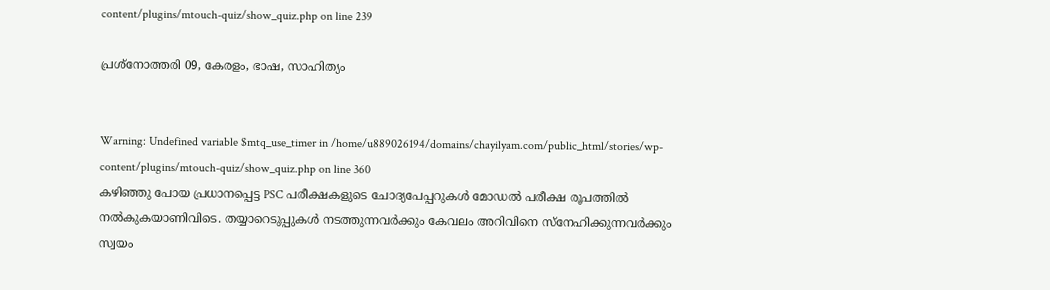content/plugins/mtouch-quiz/show_quiz.php on line 239

പ്രശ്‌നോത്തരി 09, കേരളം, ഭാഷ, സാഹിത്യം


Warning: Undefined variable $mtq_use_timer in /home/u889026194/domains/chayilyam.com/public_html/stories/wp-content/plugins/mtouch-quiz/show_quiz.php on line 360
കഴിഞ്ഞു പോയ പ്രധാനപ്പെട്ട PSC പരീക്ഷകളുടെ ചോദ്യപേപ്പറുകൾ മോഡൽ പരീക്ഷ രൂപത്തിൽ നൽകുകയാണിവിടെ. തയ്യാറെടുപ്പുകൾ നടത്തുന്നവർക്കും കേവലം അറിവിനെ സ്നേഹിക്കുന്നവർക്കും സ്വയം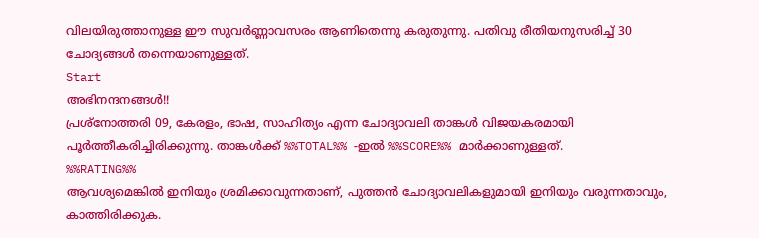വിലയിരുത്താനുള്ള ഈ സുവർണ്ണാവസരം ആണിതെന്നു കരുതുന്നു. പതിവു രീതിയനുസരിച്ച് 30 ചോദ്യങ്ങൾ തന്നെയാണുള്ളത്.
Start
അഭിനന്ദനങ്ങൾ!!
പ്രശ്‌നോത്തരി 09, കേരളം, ഭാഷ, സാഹിത്യം എന്ന ചോദ്യാവലി താങ്കൾ വിജയകരമായി പൂർത്തീകരിച്ചിരിക്കുന്നു. താങ്കൾക്ക് %%TOTAL%% -ഇൽ %%SCORE%% മാർക്കാണുള്ളത്.
%%RATING%%
ആവശ്യമെങ്കിൽ ഇനിയും ശ്രമിക്കാവുന്നതാണ്, പുത്തൻ ചോദ്യാവലികളുമായി ഇനിയും വരുന്നതാവും, കാത്തിരിക്കുക.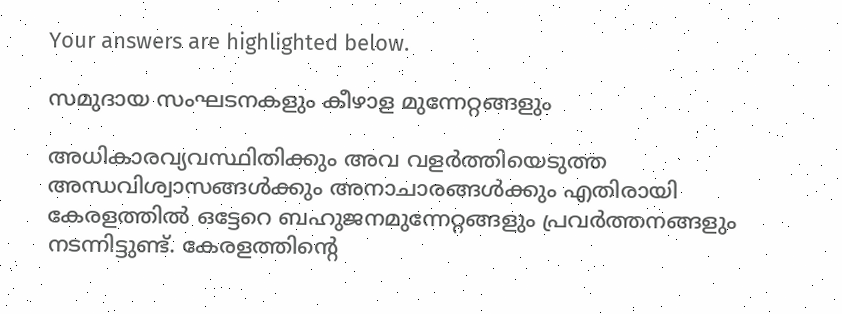Your answers are highlighted below.

സമുദായ സംഘടനകളും കീഴാള മുന്നേറ്റങ്ങളും

അധികാരവ്യവസ്ഥിതിക്കും അവ വളർത്തിയെടുത്ത അന്ധവിശ്വാസങ്ങൾക്കും അനാചാരങ്ങൾക്കും എതിരായി കേരളത്തിൽ ഒട്ടേറെ ബഹുജനമുന്നേറ്റങ്ങളും പ്രവർത്തനങ്ങളും നടന്നിട്ടുണ്ട്. കേരളത്തിന്റെ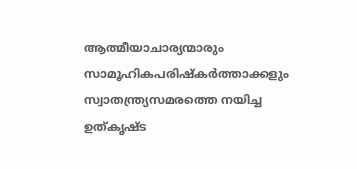ആത്മീയാചാര്യന്മാരും സാമൂഹികപരിഷ്‌കർത്താക്കളും സ്വാതന്ത്ര്യസമരത്തെ നയിച്ച ഉത്കൃഷ്‌ട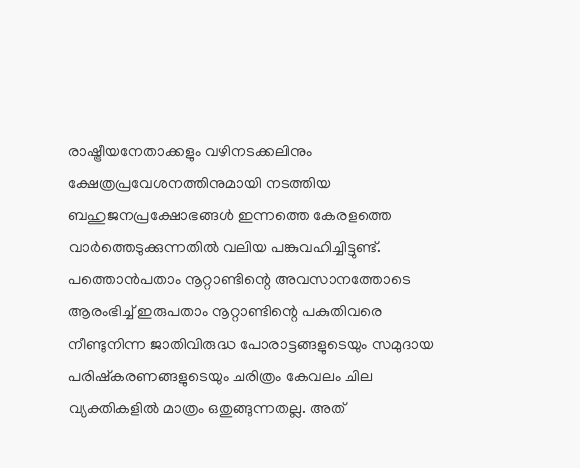രാഷ്ട്രീയനേതാക്കളും വഴിനടക്കലിനും ക്ഷേത്രപ്രവേശനത്തിനുമായി നടത്തിയ ബഹുജനപ്രക്ഷോഭങ്ങൾ ഇന്നത്തെ കേരളത്തെ വാർത്തെടുക്കുന്നതിൽ വലിയ പങ്കുവഹിച്ചിട്ടുണ്ട്. പത്തൊൻപതാം നൂറ്റാണ്ടിന്റെ അവസാനത്തോടെ ആരംഭിച്ച് ഇരുപതാം നൂറ്റാണ്ടിന്റെ പകുതിവരെ നീണ്ടുനിന്ന ജാതിവിരുദ്ധ പോരാട്ടങ്ങളുടെയും സമുദായ പരിഷ്കരണങ്ങളുടെയും ചരിത്രം കേവലം ചില വ്യക്തികളിൽ മാത്രം ഒതുങ്ങുന്നതല്ല. അത്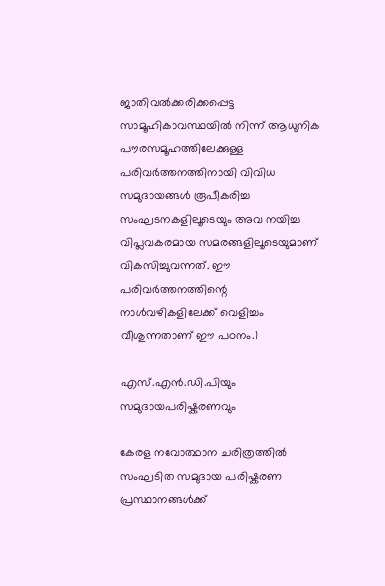ജാതിവൽക്കരിക്കപ്പെട്ട സാമൂഹികാവസ്ഥയിൽ നിന്ന് ആധുനിക പൗരസമൂഹത്തിലേക്കുള്ള പരിവർത്തനത്തിനായി വിവിധ സമുദായങ്ങൾ രൂപീകരിച്ച സംഘടനകളിലൂടെയും അവ നയിച്ച വിപ്ലവകരമായ സമരങ്ങളിലൂടെയുമാണ് വികസിച്ചുവന്നത്. ഈ പരിവർത്തനത്തിന്റെ നാൾവഴികളിലേക്ക് വെളിച്ചം വീശുന്നതാണ് ഈ പഠനം.1

എസ്.എൻ.ഡി.പിയും സമുദായപരിഷ്കരണവും

കേരള നവോത്ഥാന ചരിത്രത്തിൽ സംഘടിത സമുദായ പരിഷ്കരണ പ്രസ്ഥാനങ്ങൾക്ക്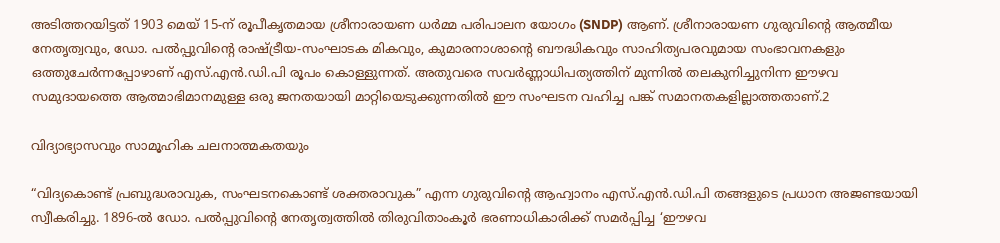അടിത്തറയിട്ടത് 1903 മെയ് 15-ന് രൂപീകൃതമായ ശ്രീനാരായണ ധർമ്മ പരിപാലന യോഗം (SNDP) ആണ്. ശ്രീനാരായണ ഗുരുവിന്റെ ആത്മീയ നേതൃത്വവും, ഡോ. പൽപ്പുവിന്റെ രാഷ്ട്രീയ-സംഘാടക മികവും, കുമാരനാശാന്റെ ബൗദ്ധികവും സാഹിത്യപരവുമായ സംഭാവനകളും ഒത്തുചേർന്നപ്പോഴാണ് എസ്.എൻ.ഡി.പി രൂപം കൊള്ളുന്നത്. അതുവരെ സവർണ്ണാധിപത്യത്തിന് മുന്നിൽ തലകുനിച്ചുനിന്ന ഈഴവ സമുദായത്തെ ആത്മാഭിമാനമുള്ള ഒരു ജനതയായി മാറ്റിയെടുക്കുന്നതിൽ ഈ സംഘടന വഹിച്ച പങ്ക് സമാനതകളില്ലാത്തതാണ്.2

വിദ്യാഭ്യാസവും സാമൂഹിക ചലനാത്മകതയും

“വിദ്യകൊണ്ട് പ്രബുദ്ധരാവുക, സംഘടനകൊണ്ട് ശക്തരാവുക” എന്ന ഗുരുവിന്റെ ആഹ്വാനം എസ്.എൻ.ഡി.പി തങ്ങളുടെ പ്രധാന അജണ്ടയായി സ്വീകരിച്ചു. 1896-ൽ ഡോ. പൽപ്പുവിന്റെ നേതൃത്വത്തിൽ തിരുവിതാംകൂർ ഭരണാധികാരിക്ക് സമർപ്പിച്ച ‘ഈഴവ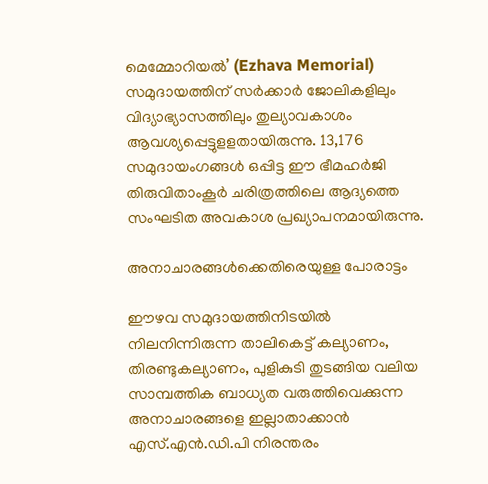മെമ്മോറിയൽ’ (Ezhava Memorial) സമുദായത്തിന് സർക്കാർ ജോലികളിലും വിദ്യാഭ്യാസത്തിലും തുല്യാവകാശം ആവശ്യപ്പെട്ടുളളതായിരുന്നു. 13,176 സമുദായംഗങ്ങൾ ഒപ്പിട്ട ഈ ഭീമഹർജി തിരുവിതാംകൂർ ചരിത്രത്തിലെ ആദ്യത്തെ സംഘടിത അവകാശ പ്രഖ്യാപനമായിരുന്നു.

അനാചാരങ്ങൾക്കെതിരെയുള്ള പോരാട്ടം

ഈഴവ സമുദായത്തിനിടയിൽ നിലനിന്നിരുന്ന താലികെട്ട് കല്യാണം, തിരണ്ടുകല്യാണം, പുളികുടി തുടങ്ങിയ വലിയ സാമ്പത്തിക ബാധ്യത വരുത്തിവെക്കുന്ന അനാചാരങ്ങളെ ഇല്ലാതാക്കാൻ എസ്.എൻ.ഡി.പി നിരന്തരം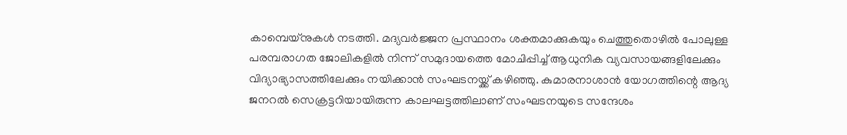കാമ്പെയ്നുകൾ നടത്തി. മദ്യവർജ്ജന പ്രസ്ഥാനം ശക്തമാക്കുകയും ചെത്തുതൊഴിൽ പോലുള്ള പരമ്പരാഗത ജോലികളിൽ നിന്ന് സമുദായത്തെ മോചിപ്പിച്ച് ആധുനിക വ്യവസായങ്ങളിലേക്കും വിദ്യാഭ്യാസത്തിലേക്കും നയിക്കാൻ സംഘടനയ്ക്ക് കഴിഞ്ഞു. കുമാരനാശാൻ യോഗത്തിന്റെ ആദ്യ ജനറൽ സെക്രട്ടറിയായിരുന്ന കാലഘട്ടത്തിലാണ് സംഘടനയുടെ സന്ദേശം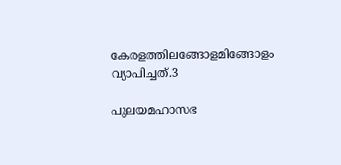കേരളത്തിലങ്ങോളമിങ്ങോളം വ്യാപിച്ചത്.3

പുലയമഹാസഭ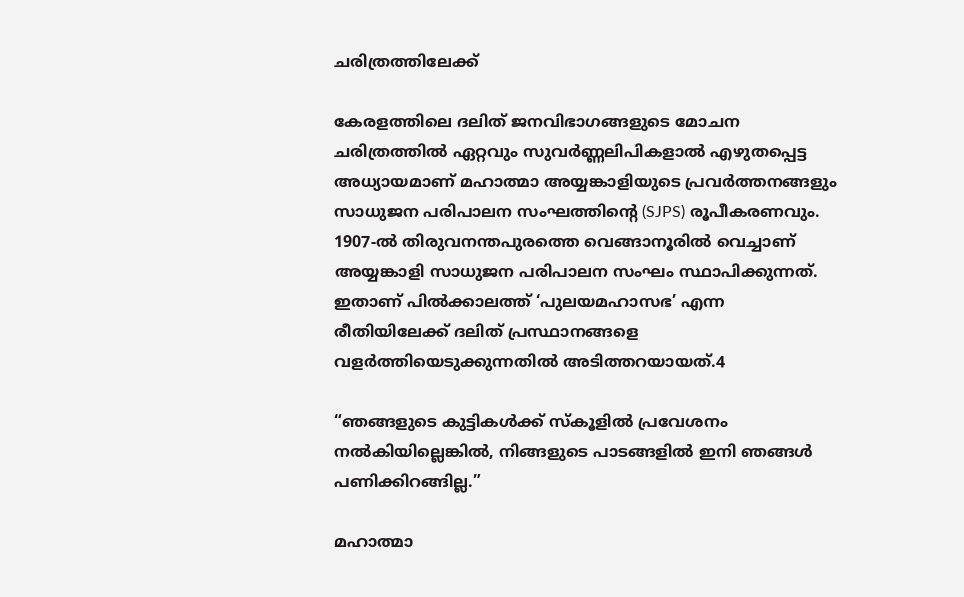ചരിത്രത്തിലേക്ക്

കേരളത്തിലെ ദലിത് ജനവിഭാഗങ്ങളുടെ മോചന ചരിത്രത്തിൽ ഏറ്റവും സുവർണ്ണലിപികളാൽ എഴുതപ്പെട്ട അധ്യായമാണ് മഹാത്മാ അയ്യങ്കാളിയുടെ പ്രവർത്തനങ്ങളും സാധുജന പരിപാലന സംഘത്തിന്റെ (SJPS) രൂപീകരണവും. 1907-ൽ തിരുവനന്തപുരത്തെ വെങ്ങാനൂരിൽ വെച്ചാണ് അയ്യങ്കാളി സാധുജന പരിപാലന സംഘം സ്ഥാപിക്കുന്നത്. ഇതാണ് പിൽക്കാലത്ത് ‘പുലയമഹാസഭ’ എന്ന രീതിയിലേക്ക് ദലിത് പ്രസ്ഥാനങ്ങളെ വളർത്തിയെടുക്കുന്നതിൽ അടിത്തറയായത്.4

“ഞങ്ങളുടെ കുട്ടികൾക്ക് സ്കൂളിൽ പ്രവേശനം നൽകിയില്ലെങ്കിൽ, നിങ്ങളുടെ പാടങ്ങളിൽ ഇനി ഞങ്ങൾ പണിക്കിറങ്ങില്ല.”

മഹാത്മാ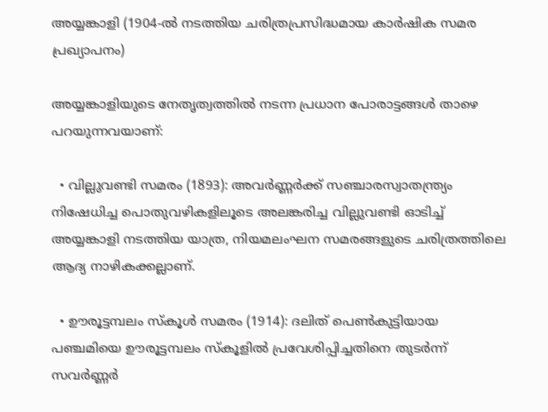അയ്യങ്കാളി (1904-ൽ നടത്തിയ ചരിത്രപ്രസിദ്ധമായ കാർഷിക സമര പ്രഖ്യാപനം)

അയ്യങ്കാളിയുടെ നേതൃത്വത്തിൽ നടന്ന പ്രധാന പോരാട്ടങ്ങൾ താഴെ പറയുന്നവയാണ്:

  • വില്ലുവണ്ടി സമരം (1893): അവർണ്ണർക്ക് സഞ്ചാരസ്വാതന്ത്ര്യം നിഷേധിച്ച പൊതുവഴികളിലൂടെ അലങ്കരിച്ച വില്ലുവണ്ടി ഓടിച്ച് അയ്യങ്കാളി നടത്തിയ യാത്ര, നിയമലംഘന സമരങ്ങളുടെ ചരിത്രത്തിലെ ആദ്യ നാഴികക്കല്ലാണ്.

  • ഊരൂട്ടമ്പലം സ്കൂൾ സമരം (1914): ദലിത് പെൺകുട്ടിയായ പഞ്ചമിയെ ഊരൂട്ടമ്പലം സ്കൂളിൽ പ്രവേശിപ്പിച്ചതിനെ തുടർന്ന് സവർണ്ണർ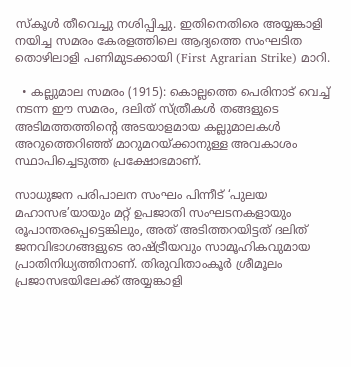സ്കൂൾ തീവെച്ചു നശിപ്പിച്ചു. ഇതിനെതിരെ അയ്യങ്കാളി നയിച്ച സമരം കേരളത്തിലെ ആദ്യത്തെ സംഘടിത തൊഴിലാളി പണിമുടക്കായി (First Agrarian Strike) മാറി.

  • കല്ലുമാല സമരം (1915): കൊല്ലത്തെ പെരിനാട് വെച്ച് നടന്ന ഈ സമരം, ദലിത് സ്ത്രീകൾ തങ്ങളുടെ അടിമത്തത്തിന്റെ അടയാളമായ കല്ലുമാലകൾ അറുത്തെറിഞ്ഞ് മാറുമറയ്ക്കാനുള്ള അവകാശം സ്ഥാപിച്ചെടുത്ത പ്രക്ഷോഭമാണ്.

സാധുജന പരിപാലന സംഘം പിന്നീട് ‘പുലയ മഹാസഭ’യായും മറ്റ് ഉപജാതി സംഘടനകളായും രൂപാന്തരപ്പെട്ടെങ്കിലും, അത് അടിത്തറയിട്ടത് ദലിത് ജനവിഭാഗങ്ങളുടെ രാഷ്ട്രീയവും സാമൂഹികവുമായ പ്രാതിനിധ്യത്തിനാണ്. തിരുവിതാംകൂർ ശ്രീമൂലം പ്രജാസഭയിലേക്ക് അയ്യങ്കാളി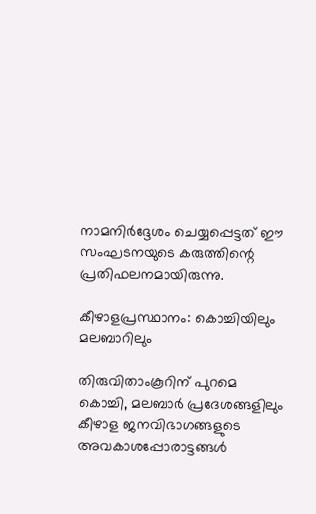നാമനിർദ്ദേശം ചെയ്യപ്പെട്ടത് ഈ സംഘടനയുടെ കരുത്തിന്റെ പ്രതിഫലനമായിരുന്നു.

കീഴാളപ്രസ്ഥാനം: കൊച്ചിയിലും മലബാറിലും

തിരുവിതാംകൂറിന് പുറമെ കൊച്ചി, മലബാർ പ്രദേശങ്ങളിലും കീഴാള ജനവിഭാഗങ്ങളുടെ അവകാശപ്പോരാട്ടങ്ങൾ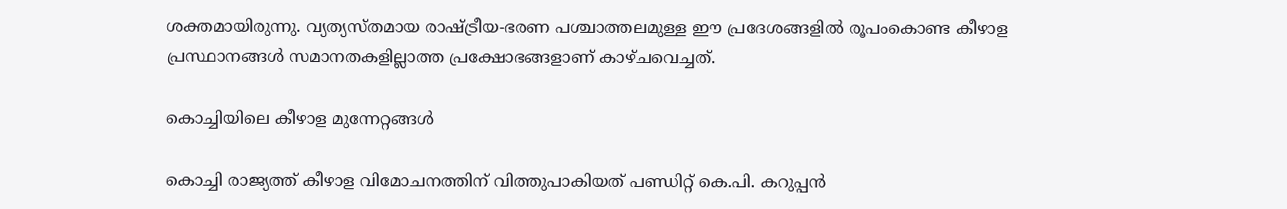ശക്തമായിരുന്നു. വ്യത്യസ്തമായ രാഷ്ട്രീയ-ഭരണ പശ്ചാത്തലമുള്ള ഈ പ്രദേശങ്ങളിൽ രൂപംകൊണ്ട കീഴാള പ്രസ്ഥാനങ്ങൾ സമാനതകളില്ലാത്ത പ്രക്ഷോഭങ്ങളാണ് കാഴ്ചവെച്ചത്.

കൊച്ചിയിലെ കീഴാള മുന്നേറ്റങ്ങൾ

കൊച്ചി രാജ്യത്ത് കീഴാള വിമോചനത്തിന് വിത്തുപാകിയത് പണ്ഡിറ്റ് കെ.പി. കറുപ്പൻ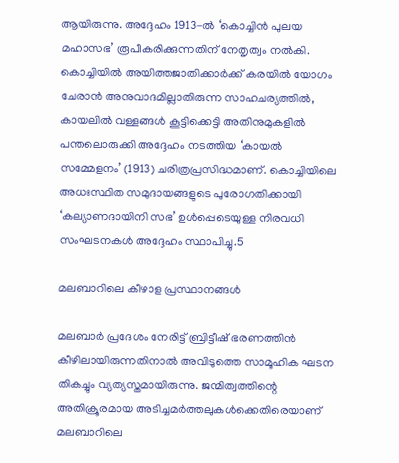ആയിരുന്നു. അദ്ദേഹം 1913-ൽ ‘കൊച്ചിൻ പുലയ മഹാസഭ’ രൂപീകരിക്കുന്നതിന് നേതൃത്വം നൽകി. കൊച്ചിയിൽ അയിത്തജാതിക്കാർക്ക് കരയിൽ യോഗം ചേരാൻ അനുവാദമില്ലാതിരുന്ന സാഹചര്യത്തിൽ, കായലിൽ വള്ളങ്ങൾ കൂട്ടിക്കെട്ടി അതിനുമുകളിൽ പന്തലൊരുക്കി അദ്ദേഹം നടത്തിയ ‘കായൽ സമ്മേളനം’ (1913) ചരിത്രപ്രസിദ്ധമാണ്. കൊച്ചിയിലെ അധഃസ്ഥിത സമുദായങ്ങളുടെ പുരോഗതിക്കായി ‘കല്യാണദായിനി സഭ’ ഉൾപ്പെടെയുള്ള നിരവധി സംഘടനകൾ അദ്ദേഹം സ്ഥാപിച്ചു.5

മലബാറിലെ കീഴാള പ്രസ്ഥാനങ്ങൾ

മലബാർ പ്രദേശം നേരിട്ട് ബ്രിട്ടീഷ് ഭരണത്തിൻ കീഴിലായിരുന്നതിനാൽ അവിടുത്തെ സാമൂഹിക ഘടന തികച്ചും വ്യത്യസ്തമായിരുന്നു. ജന്മിത്വത്തിന്റെ അതിക്രൂരമായ അടിച്ചമർത്തലുകൾക്കെതിരെയാണ് മലബാറിലെ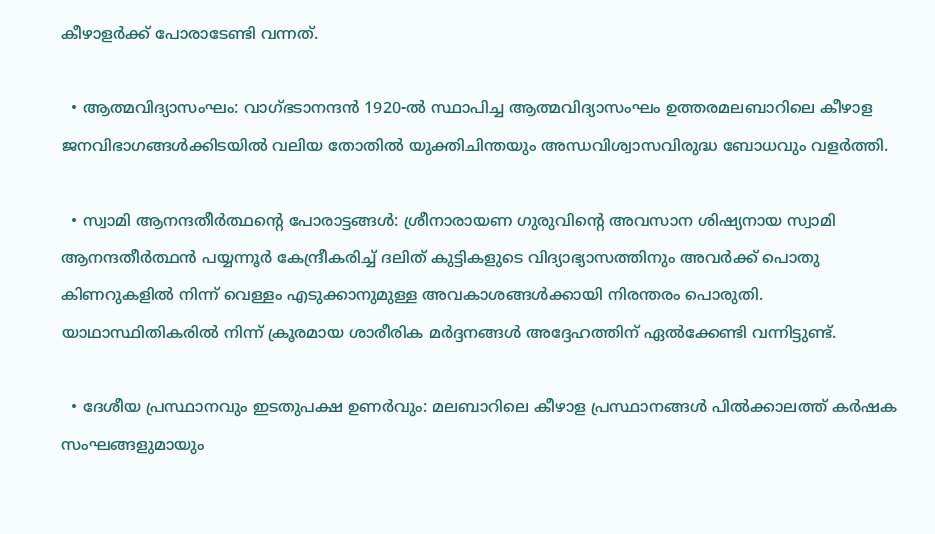കീഴാളർക്ക് പോരാടേണ്ടി വന്നത്.

  • ആത്മവിദ്യാസംഘം: വാഗ്ഭടാനന്ദൻ 1920-ൽ സ്ഥാപിച്ച ആത്മവിദ്യാസംഘം ഉത്തരമലബാറിലെ കീഴാള ജനവിഭാഗങ്ങൾക്കിടയിൽ വലിയ തോതിൽ യുക്തിചിന്തയും അന്ധവിശ്വാസവിരുദ്ധ ബോധവും വളർത്തി.

  • സ്വാമി ആനന്ദതീർത്ഥന്റെ പോരാട്ടങ്ങൾ: ശ്രീനാരായണ ഗുരുവിന്റെ അവസാന ശിഷ്യനായ സ്വാമി ആനന്ദതീർത്ഥൻ പയ്യന്നൂർ കേന്ദ്രീകരിച്ച് ദലിത് കുട്ടികളുടെ വിദ്യാഭ്യാസത്തിനും അവർക്ക് പൊതു കിണറുകളിൽ നിന്ന് വെള്ളം എടുക്കാനുമുള്ള അവകാശങ്ങൾക്കായി നിരന്തരം പൊരുതി. യാഥാസ്ഥിതികരിൽ നിന്ന് ക്രൂരമായ ശാരീരിക മർദ്ദനങ്ങൾ അദ്ദേഹത്തിന് ഏൽക്കേണ്ടി വന്നിട്ടുണ്ട്.

  • ദേശീയ പ്രസ്ഥാനവും ഇടതുപക്ഷ ഉണർവും: മലബാറിലെ കീഴാള പ്രസ്ഥാനങ്ങൾ പിൽക്കാലത്ത് കർഷക സംഘങ്ങളുമായും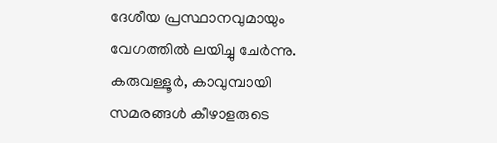ദേശീയ പ്രസ്ഥാനവുമായും വേഗത്തിൽ ലയിച്ചു ചേർന്നു. കരുവള്ളൂർ, കാവുമ്പായി സമരങ്ങൾ കീഴാളരുടെ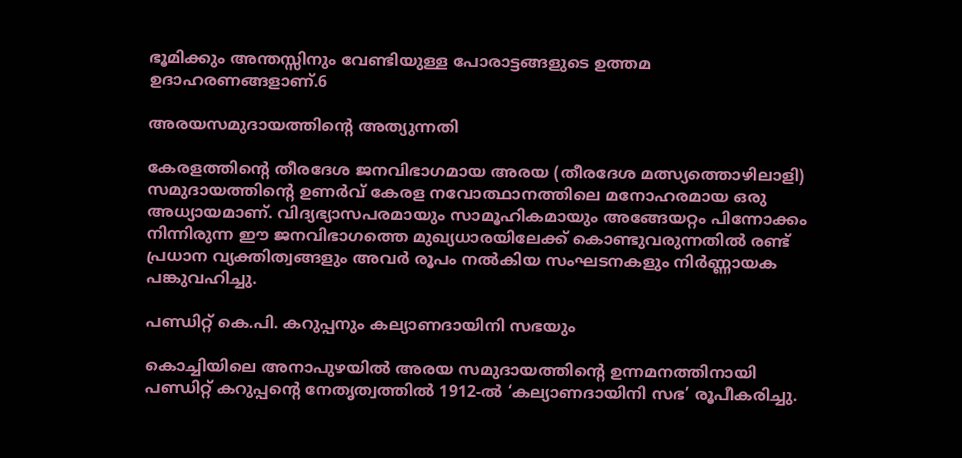ഭൂമിക്കും അന്തസ്സിനും വേണ്ടിയുള്ള പോരാട്ടങ്ങളുടെ ഉത്തമ ഉദാഹരണങ്ങളാണ്.6

അരയസമുദായത്തിന്റെ അത്യുന്നതി

കേരളത്തിന്റെ തീരദേശ ജനവിഭാഗമായ അരയ (തീരദേശ മത്സ്യത്തൊഴിലാളി) സമുദായത്തിന്റെ ഉണർവ് കേരള നവോത്ഥാനത്തിലെ മനോഹരമായ ഒരു അധ്യായമാണ്. വിദ്യഭ്യാസപരമായും സാമൂഹികമായും അങ്ങേയറ്റം പിന്നോക്കം നിന്നിരുന്ന ഈ ജനവിഭാഗത്തെ മുഖ്യധാരയിലേക്ക് കൊണ്ടുവരുന്നതിൽ രണ്ട് പ്രധാന വ്യക്തിത്വങ്ങളും അവർ രൂപം നൽകിയ സംഘടനകളും നിർണ്ണായക പങ്കുവഹിച്ചു.

പണ്ഡിറ്റ് കെ.പി. കറുപ്പനും കല്യാണദായിനി സഭയും

കൊച്ചിയിലെ അനാപുഴയിൽ അരയ സമുദായത്തിന്റെ ഉന്നമനത്തിനായി പണ്ഡിറ്റ് കറുപ്പന്റെ നേതൃത്വത്തിൽ 1912-ൽ ‘കല്യാണദായിനി സഭ’ രൂപീകരിച്ചു.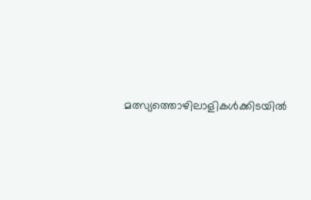മത്സ്യത്തൊഴിലാളികൾക്കിടയിൽ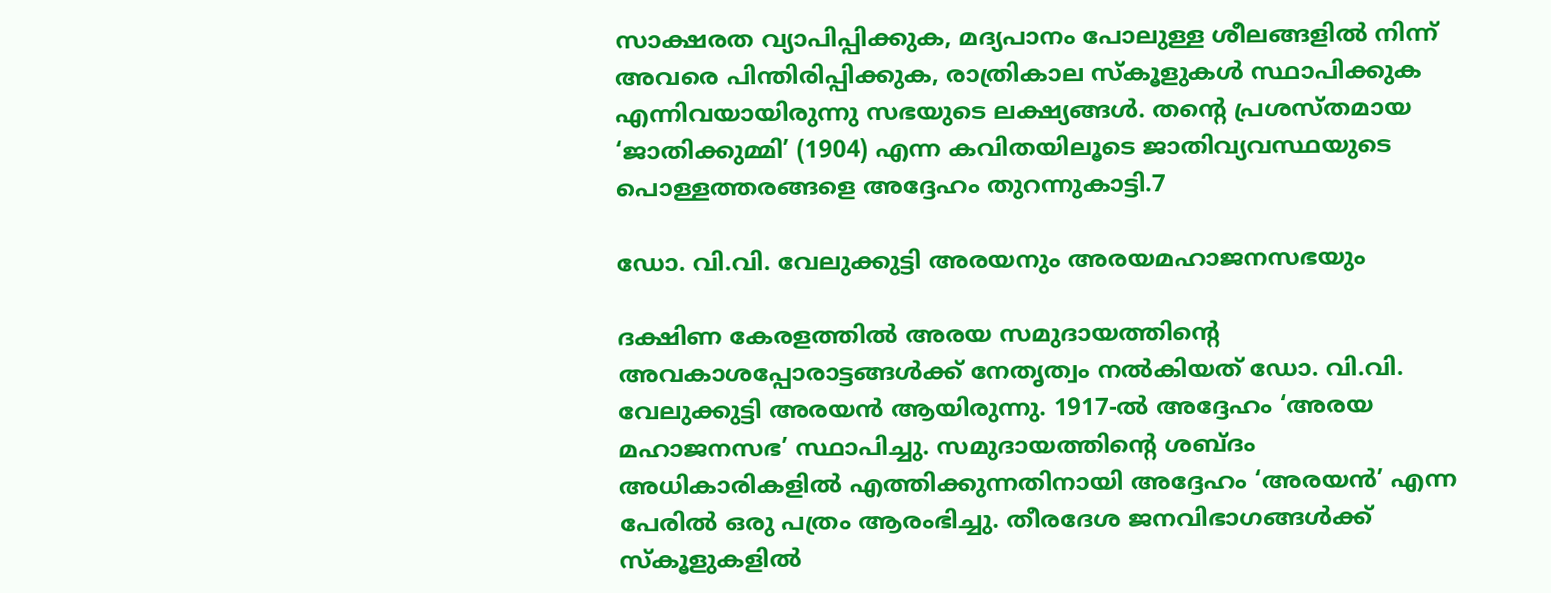സാക്ഷരത വ്യാപിപ്പിക്കുക, മദ്യപാനം പോലുള്ള ശീലങ്ങളിൽ നിന്ന് അവരെ പിന്തിരിപ്പിക്കുക, രാത്രികാല സ്കൂളുകൾ സ്ഥാപിക്കുക എന്നിവയായിരുന്നു സഭയുടെ ലക്ഷ്യങ്ങൾ. തന്റെ പ്രശസ്തമായ ‘ജാതിക്കുമ്മി’ (1904) എന്ന കവിതയിലൂടെ ജാതിവ്യവസ്ഥയുടെ പൊള്ളത്തരങ്ങളെ അദ്ദേഹം തുറന്നുകാട്ടി.7

ഡോ. വി.വി. വേലുക്കുട്ടി അരയനും അരയമഹാജനസഭയും

ദക്ഷിണ കേരളത്തിൽ അരയ സമുദായത്തിന്റെ അവകാശപ്പോരാട്ടങ്ങൾക്ക് നേതൃത്വം നൽകിയത് ഡോ. വി.വി. വേലുക്കുട്ടി അരയൻ ആയിരുന്നു. 1917-ൽ അദ്ദേഹം ‘അരയ മഹാജനസഭ’ സ്ഥാപിച്ചു. സമുദായത്തിന്റെ ശബ്ദം അധികാരികളിൽ എത്തിക്കുന്നതിനായി അദ്ദേഹം ‘അരയൻ’ എന്ന പേരിൽ ഒരു പത്രം ആരംഭിച്ചു. തീരദേശ ജനവിഭാഗങ്ങൾക്ക് സ്കൂളുകളിൽ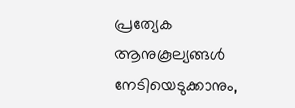പ്രത്യേക ആനുകൂല്യങ്ങൾ നേടിയെടുക്കാനും,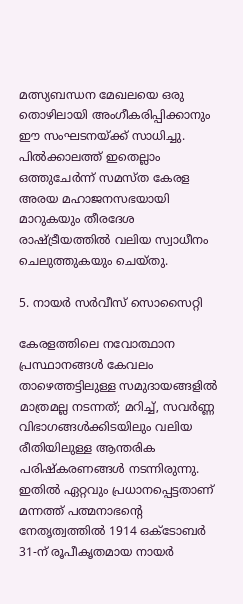മത്സ്യബന്ധന മേഖലയെ ഒരു തൊഴിലായി അംഗീകരിപ്പിക്കാനും ഈ സംഘടനയ്ക്ക് സാധിച്ചു. പിൽക്കാലത്ത് ഇതെല്ലാം ഒത്തുചേർന്ന് സമസ്ത കേരള അരയ മഹാജനസഭയായി മാറുകയും തീരദേശ രാഷ്ട്രീയത്തിൽ വലിയ സ്വാധീനം ചെലുത്തുകയും ചെയ്തു.

5. നായർ സർവീസ് സൊസൈറ്റി

കേരളത്തിലെ നവോത്ഥാന പ്രസ്ഥാനങ്ങൾ കേവലം താഴെത്തട്ടിലുള്ള സമുദായങ്ങളിൽ മാത്രമല്ല നടന്നത്; മറിച്ച്, സവർണ്ണ വിഭാഗങ്ങൾക്കിടയിലും വലിയ രീതിയിലുള്ള ആന്തരിക പരിഷ്കരണങ്ങൾ നടന്നിരുന്നു. ഇതിൽ ഏറ്റവും പ്രധാനപ്പെട്ടതാണ് മന്നത്ത് പത്മനാഭന്റെ നേതൃത്വത്തിൽ 1914 ഒക്ടോബർ 31-ന് രൂപീകൃതമായ നായർ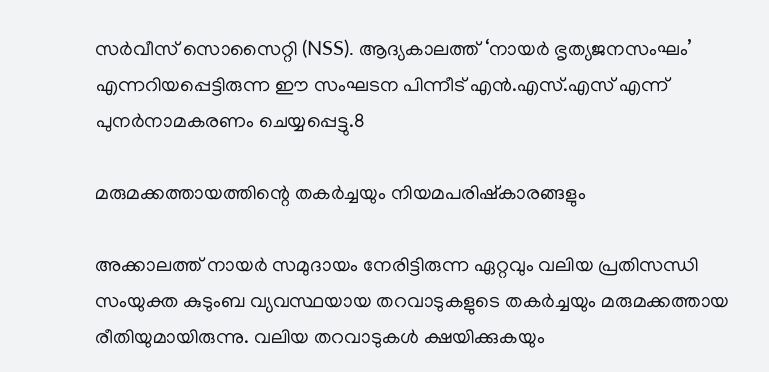സർവീസ് സൊസൈറ്റി (NSS). ആദ്യകാലത്ത് ‘നായർ ഭൃത്യജനസംഘം’ എന്നറിയപ്പെട്ടിരുന്ന ഈ സംഘടന പിന്നീട് എൻ.എസ്.എസ് എന്ന് പുനർനാമകരണം ചെയ്യപ്പെട്ടു.8

മരുമക്കത്തായത്തിന്റെ തകർച്ചയും നിയമപരിഷ്കാരങ്ങളും

അക്കാലത്ത് നായർ സമുദായം നേരിട്ടിരുന്ന ഏറ്റവും വലിയ പ്രതിസന്ധി സംയുക്ത കുടുംബ വ്യവസ്ഥയായ തറവാടുകളുടെ തകർച്ചയും മരുമക്കത്തായ രീതിയുമായിരുന്നു. വലിയ തറവാടുകൾ ക്ഷയിക്കുകയും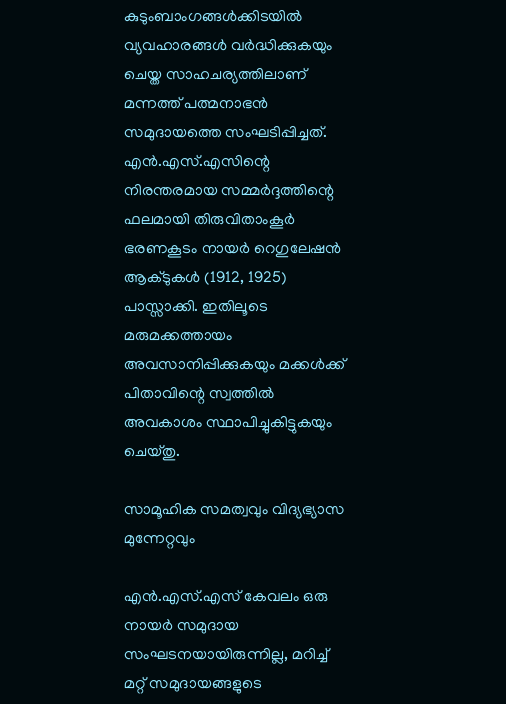കുടുംബാംഗങ്ങൾക്കിടയിൽ വ്യവഹാരങ്ങൾ വർദ്ധിക്കുകയും ചെയ്ത സാഹചര്യത്തിലാണ് മന്നത്ത് പത്മനാഭൻ സമുദായത്തെ സംഘടിപ്പിച്ചത്. എൻ.എസ്.എസിന്റെ നിരന്തരമായ സമ്മർദ്ദത്തിന്റെ ഫലമായി തിരുവിതാംകൂർ ഭരണകൂടം നായർ റെഗുലേഷൻ ആക്ടുകൾ (1912, 1925) പാസ്സാക്കി. ഇതിലൂടെ മരുമക്കത്തായം അവസാനിപ്പിക്കുകയും മക്കൾക്ക് പിതാവിന്റെ സ്വത്തിൽ അവകാശം സ്ഥാപിച്ചുകിട്ടുകയും ചെയ്തു.

സാമൂഹിക സമത്വവും വിദ്യഭ്യാസ മുന്നേറ്റവും

എൻ.എസ്.എസ് കേവലം ഒരു നായർ സമുദായ സംഘടനയായിരുന്നില്ല, മറിച്ച് മറ്റ് സമുദായങ്ങളുടെ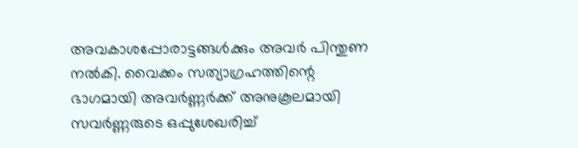അവകാശപ്പോരാട്ടങ്ങൾക്കും അവർ പിന്തുണ നൽകി. വൈക്കം സത്യാഗ്രഹത്തിന്റെ ഭാഗമായി അവർണ്ണർക്ക് അനുകൂലമായി സവർണ്ണരുടെ ഒപ്പുശേഖരിച്ച്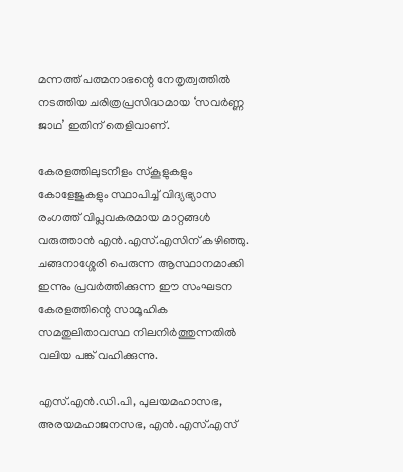മന്നത്ത് പത്മനാഭന്റെ നേതൃത്വത്തിൽ നടത്തിയ ചരിത്രപ്രസിദ്ധമായ ‘സവർണ്ണ ജാഥ’ ഇതിന് തെളിവാണ്.

കേരളത്തിലുടനീളം സ്കൂളുകളും കോളേജുകളും സ്ഥാപിച്ച് വിദ്യഭ്യാസ രംഗത്ത് വിപ്ലവകരമായ മാറ്റങ്ങൾ വരുത്താൻ എൻ.എസ്.എസിന് കഴിഞ്ഞു. ചങ്ങനാശ്ശേരി പെരുന്ന ആസ്ഥാനമാക്കി ഇന്നും പ്രവർത്തിക്കുന്ന ഈ സംഘടന കേരളത്തിന്റെ സാമൂഹിക സമതുലിതാവസ്ഥ നിലനിർത്തുന്നതിൽ വലിയ പങ്ക് വഹിക്കുന്നു.

എസ്.എൻ.ഡി.പി, പുലയമഹാസഭ, അരയമഹാജനസഭ, എൻ.എസ്.എസ്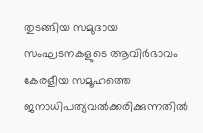തുടങ്ങിയ സമുദായ സംഘടനകളുടെ ആവിർഭാവം കേരളീയ സമൂഹത്തെ ജനാധിപത്യവൽക്കരിക്കുന്നതിൽ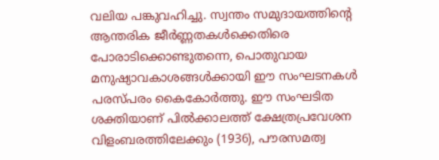വലിയ പങ്കുവഹിച്ചു. സ്വന്തം സമുദായത്തിന്റെ ആന്തരിക ജീർണ്ണതകൾക്കെതിരെ പോരാടിക്കൊണ്ടുതന്നെ, പൊതുവായ മനുഷ്യാവകാശങ്ങൾക്കായി ഈ സംഘടനകൾ പരസ്പരം കൈകോർത്തു. ഈ സംഘടിത ശക്തിയാണ് പിൽക്കാലത്ത് ക്ഷേത്രപ്രവേശന വിളംബരത്തിലേക്കും (1936), പൗരസമത്വ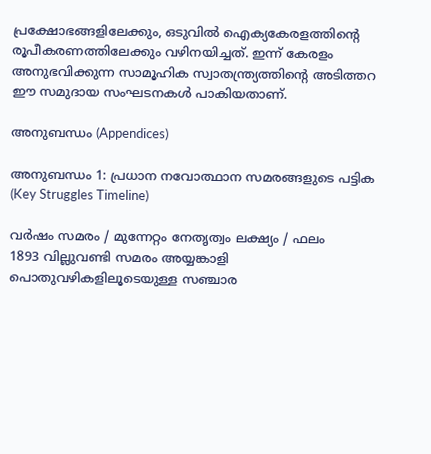പ്രക്ഷോഭങ്ങളിലേക്കും, ഒടുവിൽ ഐക്യകേരളത്തിന്റെ രൂപീകരണത്തിലേക്കും വഴിനയിച്ചത്. ഇന്ന് കേരളം അനുഭവിക്കുന്ന സാമൂഹിക സ്വാതന്ത്ര്യത്തിന്റെ അടിത്തറ ഈ സമുദായ സംഘടനകൾ പാകിയതാണ്.

അനുബന്ധം (Appendices)

അനുബന്ധം 1: പ്രധാന നവോത്ഥാന സമരങ്ങളുടെ പട്ടിക (Key Struggles Timeline)

വർഷം സമരം / മുന്നേറ്റം നേതൃത്വം ലക്ഷ്യം / ഫലം
1893 വില്ലുവണ്ടി സമരം അയ്യങ്കാളി പൊതുവഴികളിലൂടെയുള്ള സഞ്ചാര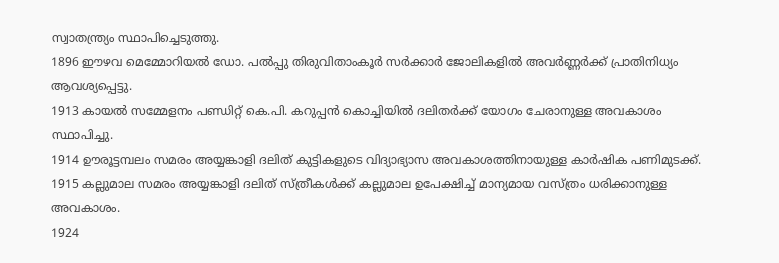സ്വാതന്ത്ര്യം സ്ഥാപിച്ചെടുത്തു.
1896 ഈഴവ മെമ്മോറിയൽ ഡോ. പൽപ്പു തിരുവിതാംകൂർ സർക്കാർ ജോലികളിൽ അവർണ്ണർക്ക് പ്രാതിനിധ്യം ആവശ്യപ്പെട്ടു.
1913 കായൽ സമ്മേളനം പണ്ഡിറ്റ് കെ.പി. കറുപ്പൻ കൊച്ചിയിൽ ദലിതർക്ക് യോഗം ചേരാനുള്ള അവകാശം സ്ഥാപിച്ചു.
1914 ഊരൂട്ടമ്പലം സമരം അയ്യങ്കാളി ദലിത് കുട്ടികളുടെ വിദ്യാഭ്യാസ അവകാശത്തിനായുള്ള കാർഷിക പണിമുടക്ക്.
1915 കല്ലുമാല സമരം അയ്യങ്കാളി ദലിത് സ്ത്രീകൾക്ക് കല്ലുമാല ഉപേക്ഷിച്ച് മാന്യമായ വസ്ത്രം ധരിക്കാനുള്ള അവകാശം.
1924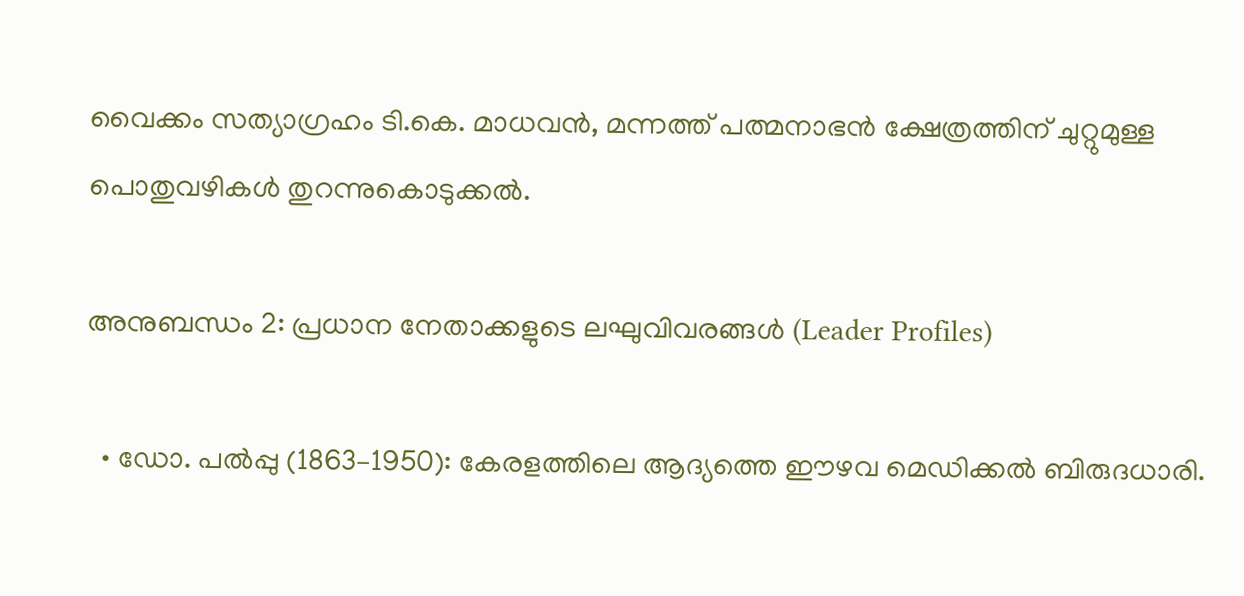വൈക്കം സത്യാഗ്രഹം ടി.കെ. മാധവൻ, മന്നത്ത് പത്മനാഭൻ ക്ഷേത്രത്തിന് ചുറ്റുമുള്ള പൊതുവഴികൾ തുറന്നുകൊടുക്കൽ.

അനുബന്ധം 2: പ്രധാന നേതാക്കളുടെ ലഘുവിവരങ്ങൾ (Leader Profiles)

  • ഡോ. പൽപ്പു (1863–1950): കേരളത്തിലെ ആദ്യത്തെ ഈഴവ മെഡിക്കൽ ബിരുദധാരി.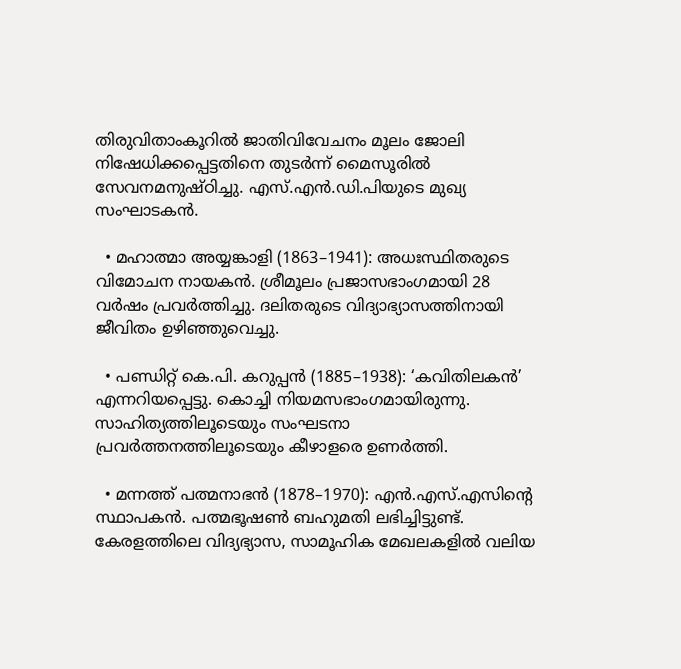തിരുവിതാംകൂറിൽ ജാതിവിവേചനം മൂലം ജോലി നിഷേധിക്കപ്പെട്ടതിനെ തുടർന്ന് മൈസൂരിൽ സേവനമനുഷ്ഠിച്ചു. എസ്.എൻ.ഡി.പിയുടെ മുഖ്യ സംഘാടകൻ.

  • മഹാത്മാ അയ്യങ്കാളി (1863–1941): അധഃസ്ഥിതരുടെ വിമോചന നായകൻ. ശ്രീമൂലം പ്രജാസഭാംഗമായി 28 വർഷം പ്രവർത്തിച്ചു. ദലിതരുടെ വിദ്യാഭ്യാസത്തിനായി ജീവിതം ഉഴിഞ്ഞുവെച്ചു.

  • പണ്ഡിറ്റ് കെ.പി. കറുപ്പൻ (1885–1938): ‘കവിതിലകൻ’ എന്നറിയപ്പെട്ടു. കൊച്ചി നിയമസഭാംഗമായിരുന്നു. സാഹിത്യത്തിലൂടെയും സംഘടനാ പ്രവർത്തനത്തിലൂടെയും കീഴാളരെ ഉണർത്തി.

  • മന്നത്ത് പത്മനാഭൻ (1878–1970): എൻ.എസ്.എസിന്റെ സ്ഥാപകൻ. പത്മഭൂഷൺ ബഹുമതി ലഭിച്ചിട്ടുണ്ട്. കേരളത്തിലെ വിദ്യഭ്യാസ, സാമൂഹിക മേഖലകളിൽ വലിയ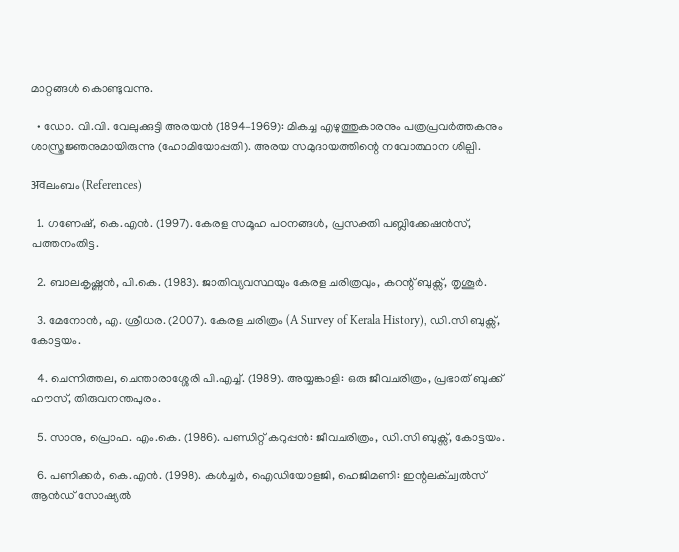മാറ്റങ്ങൾ കൊണ്ടുവന്നു.

  • ഡോ. വി.വി. വേലുക്കുട്ടി അരയൻ (1894–1969): മികച്ച എഴുത്തുകാരനും പത്രപ്രവർത്തകനും ശാസ്ത്രജ്ഞനുമായിരുന്നു (ഹോമിയോപ്പതി). അരയ സമുദായത്തിന്റെ നവോത്ഥാന ശില്പി.

अवലംബം (References)

  1. ഗണേഷ്, കെ.എൻ. (1997). കേരള സമൂഹ പഠനങ്ങൾ, പ്രസക്തി പബ്ലിക്കേഷൻസ്, പത്തനംതിട്ട.

  2. ബാലകൃഷ്ണൻ, പി.കെ. (1983). ജാതിവ്യവസ്ഥയും കേരള ചരിത്രവും, കറന്റ് ബുക്സ്, തൃശൂർ.

  3. മേനോൻ, എ. ശ്രീധര. (2007). കേരള ചരിത്രം (A Survey of Kerala History), ഡി.സി ബുക്സ്, കോട്ടയം.

  4. ചെന്നിത്തല, ചെന്താരാശ്ശേരി പി.എച്ച്. (1989). അയ്യങ്കാളി: ഒരു ജീവചരിത്രം, പ്രഭാത് ബുക്ക് ഹൗസ്, തിരുവനന്തപുരം.

  5. സാനു, പ്രൊഫ. എം.കെ. (1986). പണ്ഡിറ്റ് കറുപ്പൻ: ജീവചരിത്രം, ഡി.സി ബുക്സ്, കോട്ടയം.

  6. പണിക്കർ, കെ.എൻ. (1998). കൾച്ചർ, ഐഡിയോളജി, ഹെജിമണി: ഇന്റലക്ച്വൽസ് ആൻഡ് സോഷ്യൽ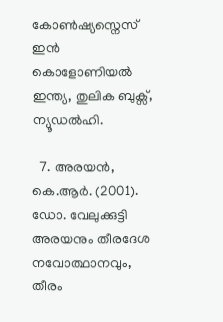കോൺഷ്യസ്നെസ് ഇൻ കൊളോണിയൽ ഇന്ത്യ, തുലിക ബുക്സ്, ന്യൂഡൽഹി.

  7. അരയൻ, കെ.ആർ. (2001). ഡോ. വേലുക്കുട്ടി അരയനും തീരദേശ നവോത്ഥാനവും, തീരം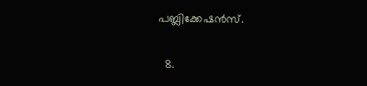പബ്ലിക്കേഷൻസ്.

  8.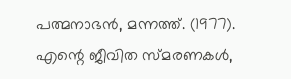പത്മനാഭൻ, മന്നത്ത്. (1977). എന്റെ ജീവിത സ്മരണകൾ,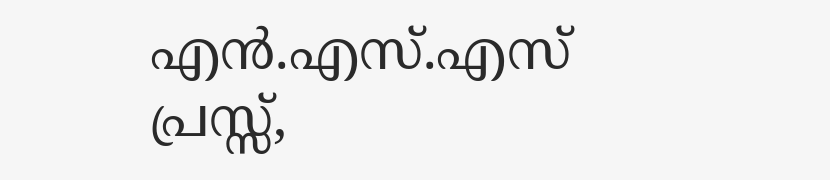എൻ.എസ്.എസ് പ്രസ്സ്,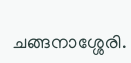ചങ്ങനാശ്ശേരി.